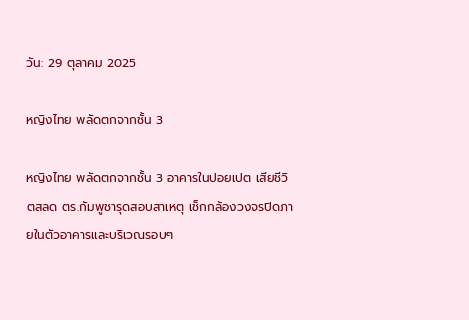วัน: 29 ตุลาคม 2025

หญิงไทย พลัดตกจากชั้น 3

หญิงไทย พลัดตกจากชั้น 3 อาคารในปอยเปต เสียชีวิตสลด ตร.กัมพูชารุดสอบสาเหตุ เช็กกล้องวงจรปิดภายในตัวอาคารและบริเวณรอบๆ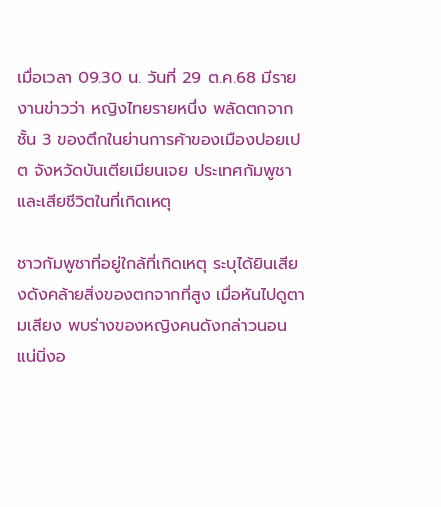เมื่อเวลา 09.30 น. วันที่ 29 ต.ค.68 มีรายงานข่าวว่า หญิงไทยรายหนึ่ง พลัดตกจากชั้น 3 ของตึกในย่านการค้าของเมืองปอยเปต จังหวัดบันเตียเมียนเจย ประเทศกัมพูชา และเสียชีวิตในที่เกิดเหตุ

ชาวกัมพูชาที่อยู่ใกล้ที่เกิดเหตุ ระบุได้ยินเสียงดังคล้ายสิ่งของตกจากที่สูง เมื่อหันไปดูตามเสียง พบร่างของหญิงคนดังกล่าวนอนแน่นิ่งอ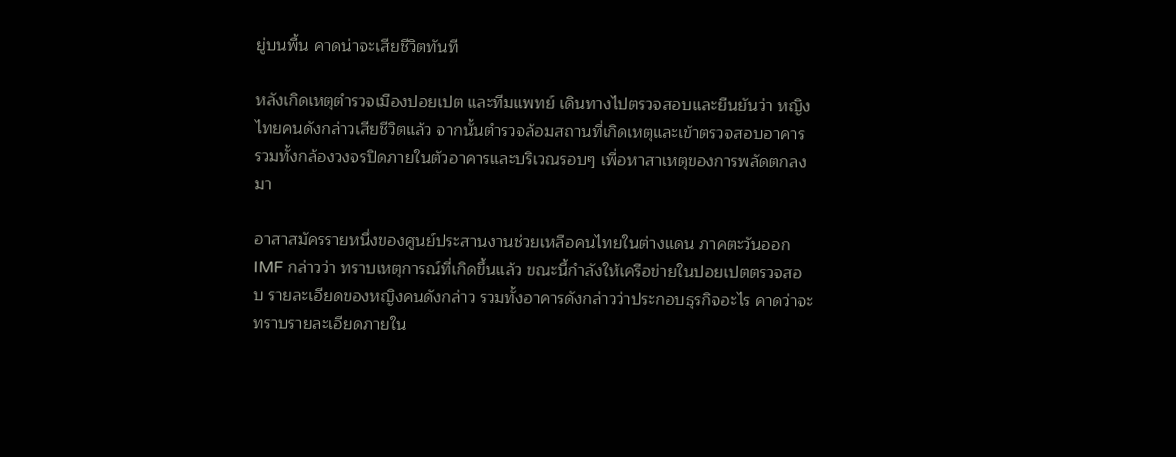ยู่บนพื้น คาดน่าจะเสียชีวิตทันที

หลังเกิดเหตุตำรวจเมืองปอยเปต และทีมแพทย์ เดินทางไปตรวจสอบและยืนยันว่า หญิงไทยคนดังกล่าวเสียชีวิตแล้ว จากนั้นตำรวจล้อมสถานที่เกิดเหตุและเข้าตรวจสอบอาคาร รวมทั้งกล้องวงจรปิดภายในตัวอาคารและบริเวณรอบๆ เพื่อหาสาเหตุของการพลัดตกลงมา

อาสาสมัครรายหนึ่งของศูนย์ประสานงานช่วยเหลือคนไทยในต่างแดน ภาคตะวันออก IMF กล่าวว่า ทราบเหตุการณ์ที่เกิดขึ้นแล้ว ขณะนี้กำลังให้เครือข่ายในปอยเปตตรวจสอบ รายละเอียดของหญิงคนดังกล่าว รวมทั้งอาคารดังกล่าวว่าประกอบธุรกิจอะไร คาดว่าจะทราบรายละเอียดภายใน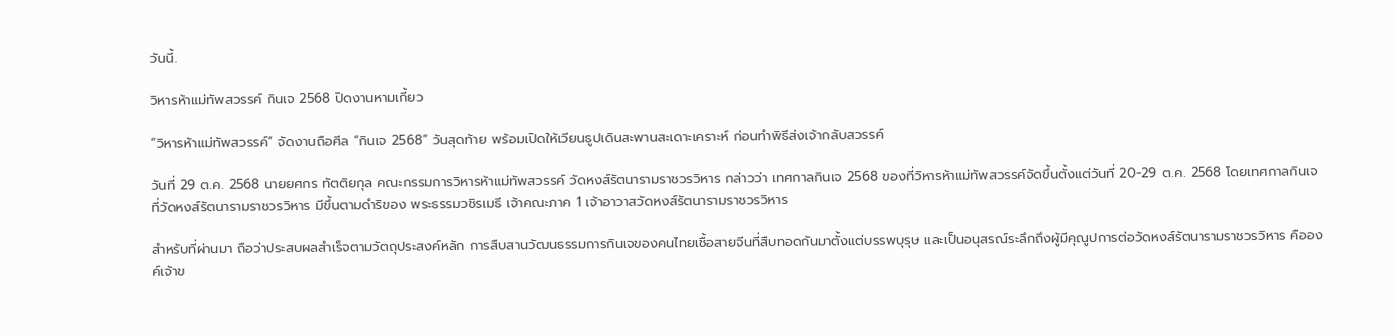วันนี้.

วิหารห้าแม่ทัพสวรรค์ กินเจ 2568 ปิดงานหามเกี้ยว

“วิหารห้าแม่ทัพสวรรค์” จัดงานถือศีล “กินเจ 2568” วันสุดท้าย พร้อมเปิดให้เวียนธูปเดินสะพานสะเดาะเคราะห์ ก่อนทำพิธีส่งเจ้ากลับสวรรค์

วันที่ 29 ต.ค. 2568 นายยศกร ทัตติยกุล คณะกรรมการวิหารห้าแม่ทัพสวรรค์ วัดหงส์รัตนารามราชวรวิหาร กล่าวว่า เทศกาลกินเจ 2568 ของที่วิหารห้าแม่ทัพสวรรค์จัดขึ้นตั้งแต่วันที่ 20-29 ต.ค. 2568 โดยเทศกาลกินเจที่วัดหงส์รัตนารามราชวรวิหาร มีขึ้นตามดำริของ พระธรรมวชิรเมธี เจ้าคณะภาค 1 เจ้าอาวาสวัดหงส์รัตนารามราชวรวิหาร

สำหรับที่ผ่านมา ถือว่าประสบผลสำเร็จตามวัตถุประสงค์หลัก การสืบสานวัฒนธรรมการกินเจของคนไทยเชื้อสายจีนที่สืบทอดกันมาตั้งแต่บรรพบุรุษ และเป็นอนุสรณ์ระลึกถึงผู้มีคุณูปการต่อวัดหงส์รัตนารามราชวรวิหาร คือองค์เจ้าข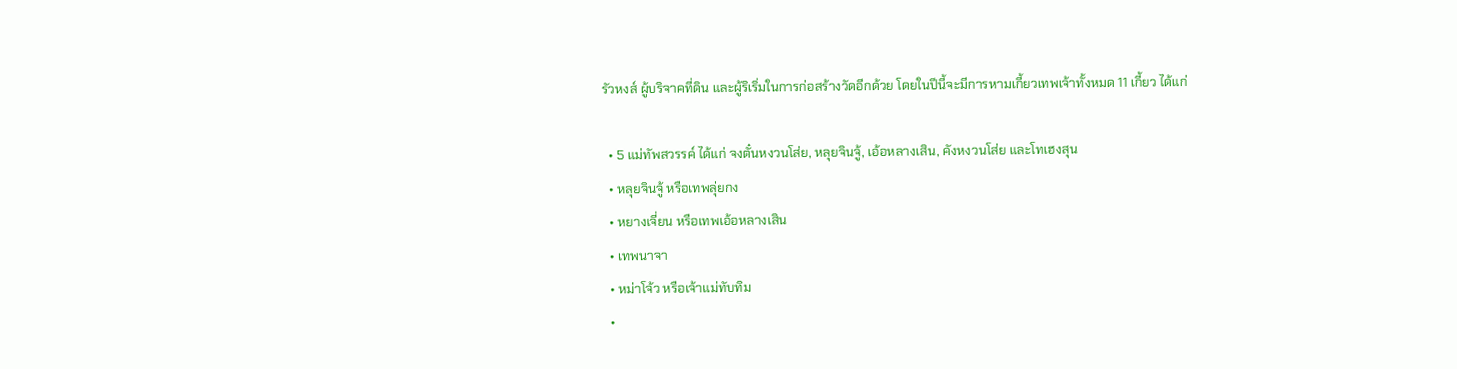รัวหงส์ ผู้บริจาคที่ดิน และผู้ริเริ่มในการก่อสร้างวัดอีกด้วย โดยในปีนี้จะมีการหามเกี้ยวเทพเจ้าทั้งหมด 11 เกี้ยว ได้แก่

  • 5 แม่ทัพสวรรค์ ได้แก่ จงตั๋นหงวนโส่ย, หลุยจินจู้, เอ้อหลางเสิน, คังหงวนโส่ย และโทเฮงสุน
  • หลุยจินจู้ หรือเทพลุ่ยกง
  • หยางเจี่ยน หรือเทพเอ้อหลางเสิน
  • เทพนาจา
  • หม่าโจ้ว หรือเจ้าแม่ทับทิม
  •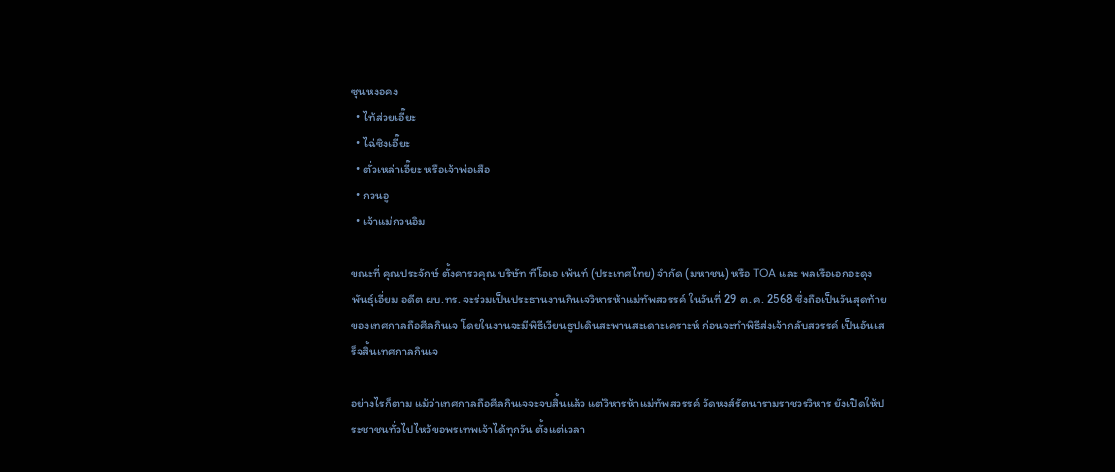ซุนหงอคง
  • ไท้ส่วยเอี๊ยะ
  • ไฉ่ซิงเอี๊ยะ
  • ตั่วเหล่าเอี๊ยะ หรือเจ้าพ่อเสือ
  • กวนอู
  • เจ้าแม่กวนอิม

ขณะที่ คุณประจักษ์ ตั้งคารวคุณ บริษัท ทีโอเอ เพ้นท์ (ประเทศไทย) จำกัด (มหาชน) หรือ TOA และ พลเรือเอกอะดุง พันธุ์เอี่ยม อดีต ผบ.ทร. จะร่วมเป็นประธานงานกินเจวิหารห้าแม่ทัพสวรรค์ ในวันที่ 29 ต.ค. 2568 ซึ่งถือเป็นวันสุดท้ายของเทศกาลถือศีลกินเจ โดยในงานจะมีพิธีเวียนธูปเดินสะพานสะเดาะเคราะห์ ก่อนจะทำพิธีส่งเจ้ากลับสวรรค์ เป็นอันเสร็จสิ้นเทศกาลกินเจ

อย่างไรก็ตาม แม้ว่าเทศกาลถือศีลกินเจจะจบสิ้นแล้ว แต่วิหารห้าแม่ทัพสวรรค์ วัดหงส์รัตนารามราชวรวิหาร ยังเปิดให้ประชาชนทั่วไปไหว้ขอพรเทพเจ้าได้ทุกวัน ตั้งแต่เวลา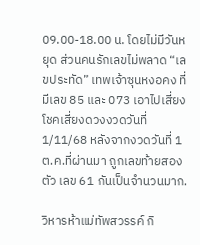09.00-18.00 น. โดยไม่มีวันหยุด ส่วนคนรักเลขไม่พลาด “เลขประทัด” เทพเจ้าซุนหงอคง ที่มีเลข 85 และ 073 เอาไปเสี่ยงโชคเสี่ยงดวงงวดวันที่ 1/11/68 หลังจากงวดวันที่ 1 ต.ค.ที่ผ่านมา ถูกเลขท้ายสองตัว เลข 61 กันเป็นจำนวนมาก.

วิหารห้าแม่ทัพสวรรค์ กิ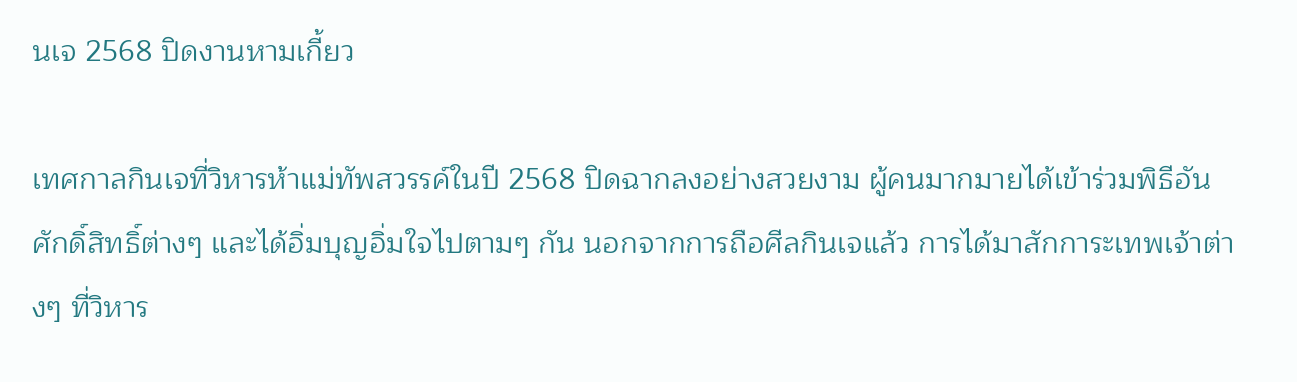นเจ 2568 ปิดงานหามเกี้ยว

เทศกาลกินเจที่วิหารห้าแม่ทัพสวรรค์ในปี 2568 ปิดฉากลงอย่างสวยงาม ผู้คนมากมายได้เข้าร่วมพิธีอันศักดิ์สิทธิ์ต่างๆ และได้อิ่มบุญอิ่มใจไปตามๆ กัน นอกจากการถือศีลกินเจแล้ว การได้มาสักการะเทพเจ้าต่างๆ ที่วิหาร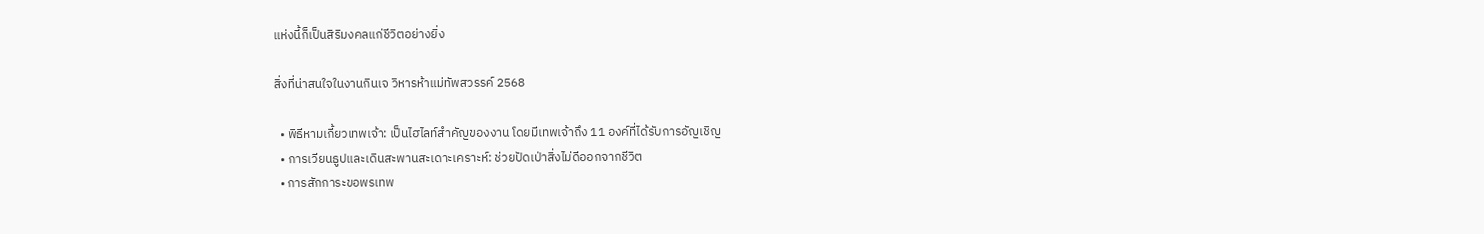แห่งนี้ก็เป็นสิริมงคลแก่ชีวิตอย่างยิ่ง

สิ่งที่น่าสนใจในงานกินเจ วิหารห้าแม่ทัพสวรรค์ 2568

  • พิธีหามเกี้ยวเทพเจ้า: เป็นไฮไลท์สำคัญของงาน โดยมีเทพเจ้าถึง 11 องค์ที่ได้รับการอัญเชิญ
  • การเวียนธูปและเดินสะพานสะเดาะเคราะห์: ช่วยปัดเป่าสิ่งไม่ดีออกจากชีวิต
  • การสักการะขอพรเทพ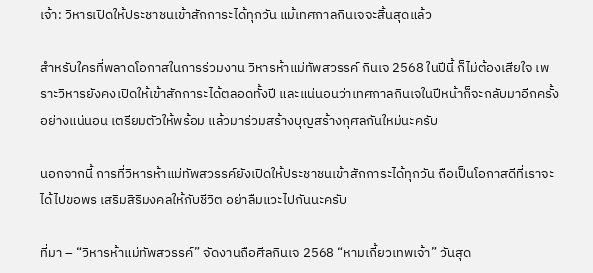เจ้า: วิหารเปิดให้ประชาชนเข้าสักการะได้ทุกวัน แม้เทศกาลกินเจจะสิ้นสุดแล้ว

สำหรับใครที่พลาดโอกาสในการร่วมงาน วิหารห้าแม่ทัพสวรรค์ กินเจ 2568 ในปีนี้ ก็ไม่ต้องเสียใจ เพราะวิหารยังคงเปิดให้เข้าสักการะได้ตลอดทั้งปี และแน่นอนว่าเทศกาลกินเจในปีหน้าก็จะกลับมาอีกครั้งอย่างแน่นอน เตรียมตัวให้พร้อม แล้วมาร่วมสร้างบุญสร้างกุศลกันใหม่นะครับ

นอกจากนี้ การที่วิหารห้าแม่ทัพสวรรค์ยังเปิดให้ประชาชนเข้าสักการะได้ทุกวัน ถือเป็นโอกาสดีที่เราจะได้ไปขอพร เสริมสิริมงคลให้กับชีวิต อย่าลืมแวะไปกันนะครับ

ที่มา – “วิหารห้าแม่ทัพสวรรค์” จัดงานถือศีลกินเจ 2568 “หามเกี้ยวเทพเจ้า” วันสุด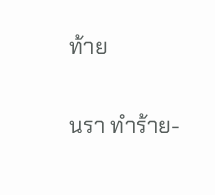ท้าย

นรา ทำร้าย-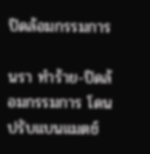ปิดล้อมกรรมการ

นรา ทำร้าย-ปิดล้อมกรรมการ โดนปรับแบนแมตช์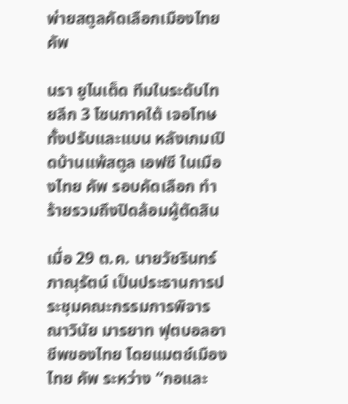พ่ายสตูลคัดเลือกเมืองไทย คัพ

นรา ยูไนเต็ด ทีมในระดับไทยลีก 3 โซนภาคใต้ เจอโทษทั้งปรับและแบน หลังเกมเปิดบ้านแพ้สตูล เอฟซี ในเมืองไทย คัพ รอบคัดเลือก ทำร้ายรวมถึงปิดล้อมผู้ตัดสิน

เมื่อ 29 ต.ค. นายวัชรินทร์ ภาณุรัตน์ เป็นประธานการประชุมคณะกรรมการพิจารณาวินัย มารยาท ฟุตบอลอาชีพของไทย โดยแมตช์เมืองไทย คัพ ระหว่าง “กอและ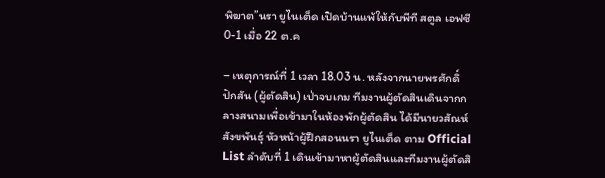พิฆาต”นรา ยูไนเต็ด เปิดบ้านแพ้ให้กับพีที สตูล เอฟซี 0-1 เมื่อ 22 ต.ค

– เหตุการณ์ที่ 1 เวลา 18.03 น. หลังจากนายพรศักดิ์ ปักสัน (ผู้ตัดสิน) เป่าจบเกม ทีมงานผู้ตัดสินเดินจากกลางสนามเพื่อเข้ามาในห้องพักผู้ตัดสิน ได้มีนายวสัณห์ สังขพันธุ์ หัวหน้าผู้ฝึกสอนนรา ยูไนเต็ด ตาม Official List ลำดับที่ 1 เดินเข้ามาหาผู้ตัดสินและทีมงานผู้ตัดสิ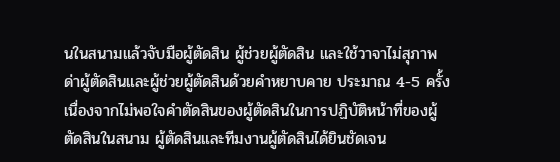นในสนามแล้วจับมือผู้ตัดสิน ผู้ช่วยผู้ตัดสิน และใช้วาจาไม่สุภาพด่าผู้ตัดสินและผู้ช่วยผู้ตัดสินด้วยคำหยาบคาย ประมาณ 4-5 ครั้ง เนื่องจากไม่พอใจคำตัดสินของผู้ตัดสินในการปฏิบัติหน้าที่ของผู้ตัดสินในสนาม ผู้ตัดสินและทีมงานผู้ตัดสินได้ยินชัดเจน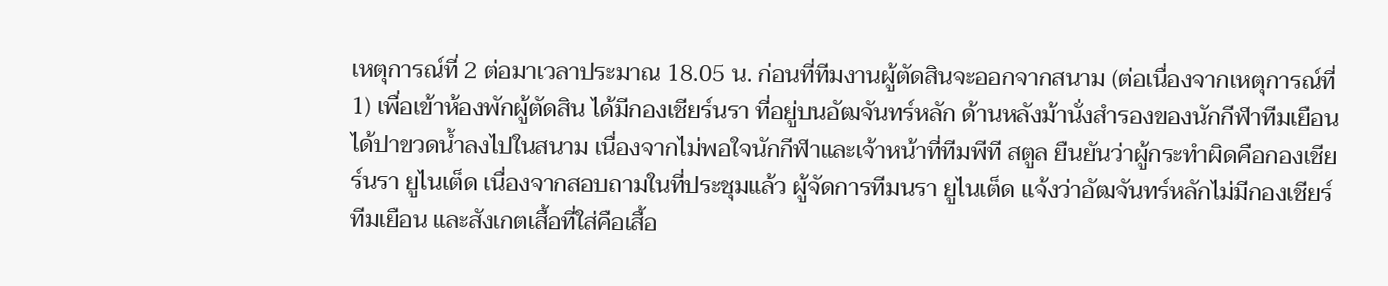เหตุการณ์ที่ 2 ต่อมาเวลาประมาณ 18.05 น. ก่อนที่ทีมงานผู้ตัดสินจะออกจากสนาม (ต่อเนื่องจากเหตุการณ์ที่ 1) เพื่อเข้าห้องพักผู้ตัดสิน ได้มีกองเชียร์นรา ที่อยู่บนอัฒจันทร์หลัก ด้านหลังม้านั่งสำรองของนักกีฬาทีมเยือน ได้ปาขวดน้ำลงไปในสนาม เนื่องจากไม่พอใจนักกีฬาและเจ้าหน้าที่ทีมพีที สตูล ยืนยันว่าผู้กระทำผิดคือกองเชียร์นรา ยูไนเต็ด เนื่องจากสอบถามในที่ประชุมแล้ว ผู้จัดการทีมนรา ยูไนเต็ด แจ้งว่าอัฒจันทร์หลักไม่มีกองเชียร์ทีมเยือน และสังเกตเสื้อที่ใส่คือเสื้อ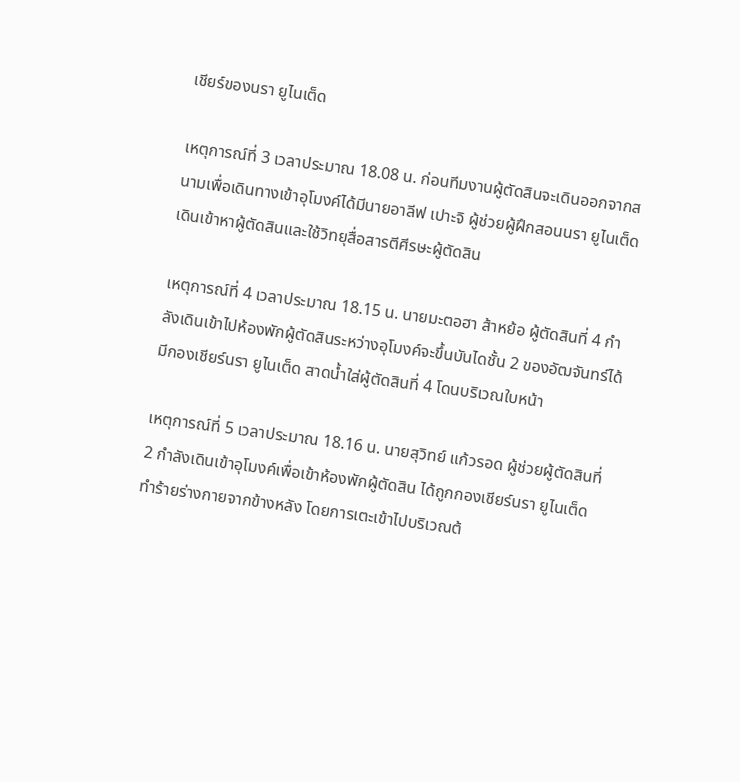เชียร์ของนรา ยูไนเต็ด

เหตุการณ์ที่ 3 เวลาประมาณ 18.08 น. ก่อนทีมงานผู้ตัดสินจะเดินออกจากสนามเพื่อเดินทางเข้าอุโมงค์ได้มีนายอาลีฟ เปาะจิ ผู้ช่วยผู้ฝึกสอนนรา ยูไนเต็ด เดินเข้าหาผู้ตัดสินและใช้วิทยุสื่อสารตีศีรษะผู้ตัดสิน

เหตุการณ์ที่ 4 เวลาประมาณ 18.15 น. นายมะตอฮา ส้าหย้อ ผู้ตัดสินที่ 4 กำลังเดินเข้าไปห้องพักผู้ตัดสินระหว่างอุโมงค์จะขึ้นบันไดชั้น 2 ของอัฒจันทร์ได้มีกองเชียร์นรา ยูไนเต็ด สาดน้ำใส่ผู้ตัดสินที่ 4 โดนบริเวณใบหน้า

เหตุการณ์ที่ 5 เวลาประมาณ 18.16 น. นายสุวิทย์ แก้วรอด ผู้ช่วยผู้ตัดสินที่ 2 กำลังเดินเข้าอุโมงค์เพื่อเข้าห้องพักผู้ตัดสิน ได้ถูกกองเชียร์นรา ยูไนเต็ด ทำร้ายร่างกายจากข้างหลัง โดยการเตะเข้าไปบริเวณต้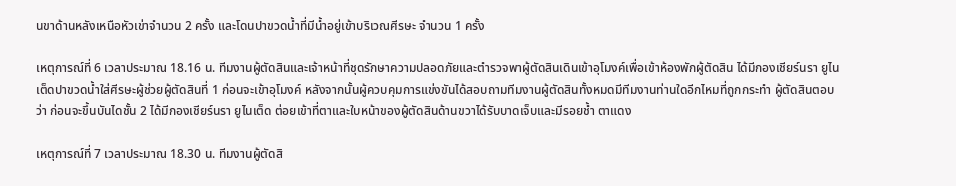นขาด้านหลังเหนือหัวเข่าจำนวน 2 ครั้ง และโดนปาขวดน้ำที่มีน้ำอยู่เข้าบริเวณศีรษะ จำนวน 1 ครั้ง

เหตุการณ์ที่ 6 เวลาประมาณ 18.16 น. ทีมงานผู้ตัดสินและเจ้าหน้าที่ชุดรักษาความปลอดภัยและตำรวจพาผู้ตัดสินเดินเข้าอุโมงค์เพื่อเข้าห้องพักผู้ตัดสิน ได้มีกองเชียร์นรา ยูไนเต็ดปาขวดน้ำใส่ศีรษะผู้ช่วยผู้ตัดสินที่ 1 ก่อนจะเข้าอุโมงค์ หลังจากนั้นผู้ควบคุมการแข่งขันได้สอบถามทีมงานผู้ตัดสินทั้งหมดมีทีมงานท่านใดอีกไหมที่ถูกกระทำ ผู้ตัดสินตอบว่า ก่อนจะขึ้นบันไดชั้น 2 ได้มีกองเชียร์นรา ยูไนเต็ด ต่อยเข้าที่ตาและใบหน้าของผู้ตัดสินด้านขวาได้รับบาดเจ็บและมีรอยช้ำ ตาแดง

เหตุการณ์ที่ 7 เวลาประมาณ 18.30 น. ทีมงานผู้ตัดสิ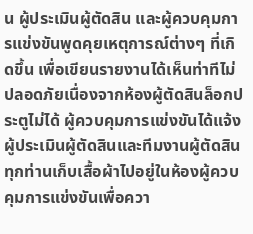น ผู้ประเมินผู้ตัดสิน และผู้ควบคุมการแข่งขันพูดคุยเหตุการณ์ต่างๆ ที่เกิดขึ้น เพื่อเขียนรายงานได้เห็นท่าทีไม่ปลอดภัยเนื่องจากห้องผู้ตัดสินล็อกประตูไม่ได้ ผู้ควบคุมการแข่งขันได้แจ้งผู้ประเมินผู้ตัดสินและทีมงานผู้ตัดสินทุกท่านเก็บเสื้อผ้าไปอยู่ในห้องผู้ควบคุมการแข่งขันเพื่อควา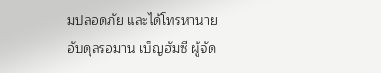มปลอดภัย และได้โทรหานายอับดุลรอมาน เบ็ญฮัมซี ผู้จัด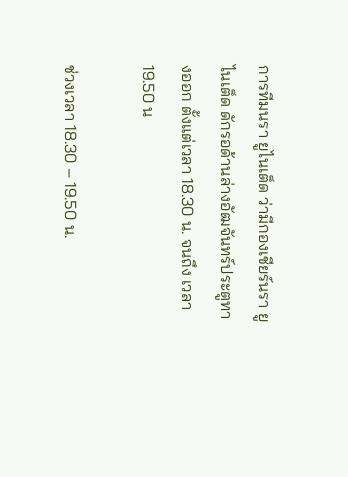การทีมนรา ยูไนเต็ด ว่ามีกองเชียร์นรา ยูไนเต็ด ดักรอด้านล่างอัฒจันทร์ประตูทางออก ตั้งแต่เวลา 18.30 น. จนถึง เวลา 19.50 น

ช่วงเวลา 18.30 – 19.50 น.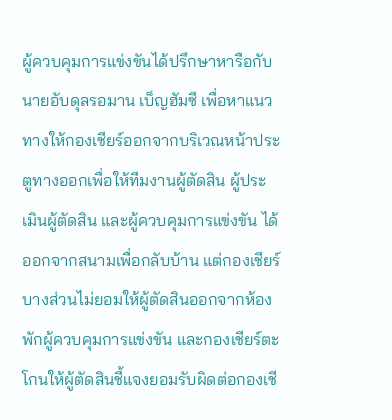ผู้ควบคุมการแข่งขันได้ปรึกษาหารือกับนายอับดุลรอมาน เบ็ญฮัมซี เพื่อหาแนวทางให้กองเชียร์ออกจากบริเวณหน้าประตูทางออกเพื่อให้ทีมงานผู้ตัดสิน ผู้ประเมินผู้ตัดสิน และผู้ควบคุมการแข่งขัน ได้ออกจากสนามเพื่อกลับบ้าน แต่กองเชียร์บางส่วนไม่ยอมให้ผู้ตัดสินออกจากห้องพักผู้ควบคุมการแข่งขัน และกองเชียร์ตะโกนให้ผู้ตัดสินชี้แจงยอมรับผิดต่อกองเชี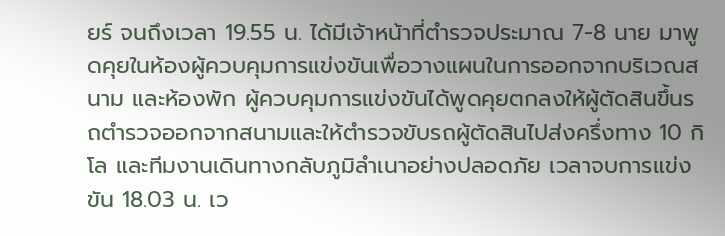ยร์ จนถึงเวลา 19.55 น. ได้มีเจ้าหน้าที่ตำรวจประมาณ 7-8 นาย มาพูดคุยในห้องผู้ควบคุมการแข่งขันเพื่อวางแผนในการออกจากบริเวณสนาม และห้องพัก ผู้ควบคุมการแข่งขันได้พูดคุยตกลงให้ผู้ตัดสินขึ้นรถตำรวจออกจากสนามและให้ตำรวจขับรถผู้ตัดสินไปส่งครึ่งทาง 10 กิโล และทีมงานเดินทางกลับภูมิลำเนาอย่างปลอดภัย เวลาจบการแข่งขัน 18.03 น. เว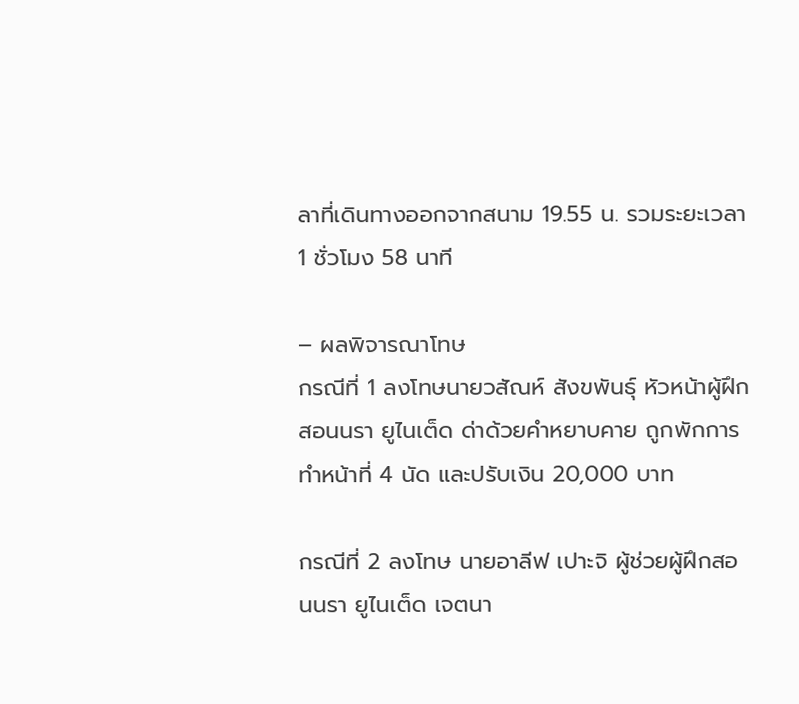ลาที่เดินทางออกจากสนาม 19.55 น. รวมระยะเวลา 1 ชั่วโมง 58 นาที

– ผลพิจารณาโทษ
กรณีที่ 1 ลงโทษนายวสัณห์ สังขพันธุ์ หัวหน้าผู้ฝึกสอนนรา ยูไนเต็ด ด่าด้วยคำหยาบคาย ถูกพักการทําหน้าที่ 4 นัด และปรับเงิน 20,000 บาท

กรณีที่ 2 ลงโทษ นายอาลีฟ เปาะจิ ผู้ช่วยผู้ฝึกสอนนรา ยูไนเต็ด เจตนา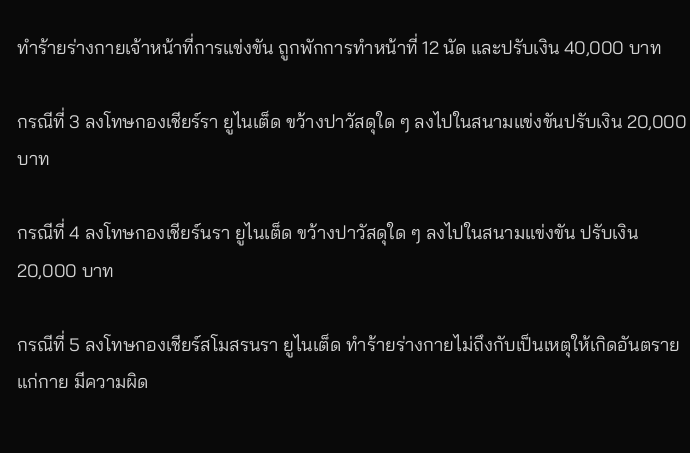ทำร้ายร่างกายเจ้าหน้าที่การแข่งขัน ถูกพักการทำหน้าที่ 12 นัด และปรับเงิน 40,000 บาท

กรณีที่ 3 ลงโทษกองเชียร์รา ยูไนเต็ด ขว้างปาวัสดุใด ๆ ลงไปในสนามแข่งขันปรับเงิน 20,000 บาท

กรณีที่ 4 ลงโทษกองเชียร์นรา ยูไนเต็ด ขว้างปาวัสดุใด ๆ ลงไปในสนามแข่งขัน ปรับเงิน 20,000 บาท

กรณีที่ 5 ลงโทษกองเชียร์สโมสรนรา ยูไนเต็ด ทำร้ายร่างกายไม่ถึงกับเป็นเหตุให้เกิดอันตรายแก่กาย มีความผิด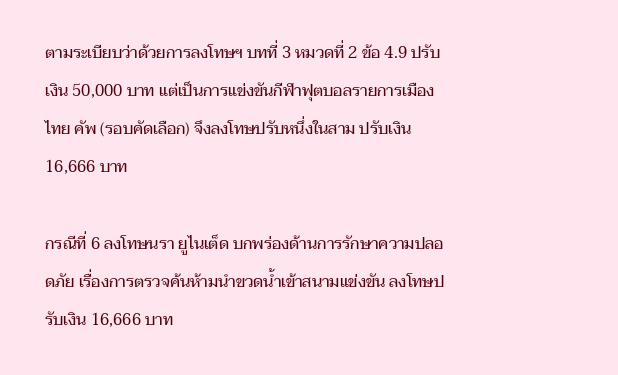ตามระเบียบว่าด้วยการลงโทษฯ บทที่ 3 หมวดที่ 2 ข้อ 4.9 ปรับเงิน 50,000 บาท แต่เป็นการแข่งขันกีฬาฟุตบอลรายการเมืองไทย คัพ (รอบคัดเลือก) จึงลงโทษปรับหนึ่งในสาม ปรับเงิน 16,666 บาท

กรณีที่ 6 ลงโทษนรา ยูไนเต็ด บกพร่องด้านการรักษาความปลอดภัย เรื่องการตรวจค้นห้ามนำขวดน้ำเข้าสนามแข่งขัน ลงโทษปรับเงิน 16,666 บาท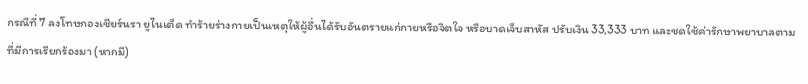กรณีที่ 7 ลงโทษกองเชียร์นรา ยูไนเต็ด ทำร้ายร่างกายเป็นเหตุให้ผู้อื่นได้รับอันตรายแก่กายหรือจิตใจ หรือบาดเจ็บสาหัส ปรับเงิน 33,333 บาท และชดใช้ค่ารักษาพยาบาลตามที่มีการเรียกร้องมา (หากมี)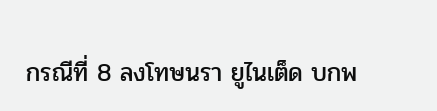กรณีที่ 8 ลงโทษนรา ยูไนเต็ด บกพ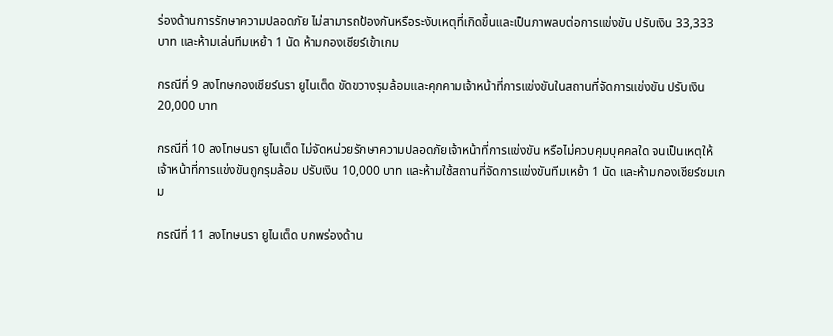ร่องด้านการรักษาความปลอดภัย ไม่สามารถป้องกันหรือระงับเหตุที่เกิดขึ้นและเป็นภาพลบต่อการแข่งขัน ปรับเงิน 33,333 บาท และห้ามเล่นทีมเหย้า 1 นัด ห้ามกองเชียร์เข้าเกม

กรณีที่ 9 ลงโทษกองเชียร์นรา ยูไนเต็ด ขัดขวางรุมล้อมและคุกคามเจ้าหน้าที่การแข่งขันในสถานที่จัดการแข่งขัน ปรับเงิน 20,000 บาท

กรณีที่ 10 ลงโทษนรา ยูไนเต็ด ไม่จัดหน่วยรักษาความปลอดภัยเจ้าหน้าที่การแข่งขัน หรือไม่ควบคุมบุคคลใด จนเป็นเหตุให้เจ้าหน้าที่การแข่งขันถูกรุมล้อม ปรับเงิน 10,000 บาท และห้ามใช้สถานที่จัดการแข่งขันทีมเหย้า 1 นัด และห้ามกองเชียร์ชมเกม

กรณีที่ 11 ลงโทษนรา ยูไนเต็ด บกพร่องด้าน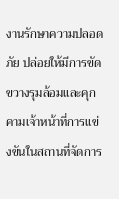งานรักษาความปลอดภัย ปล่อยให้มีการขัดขวางรุมล้อมและคุกคามเจ้าหน้าที่การแข่งขันในสถานที่จัดการ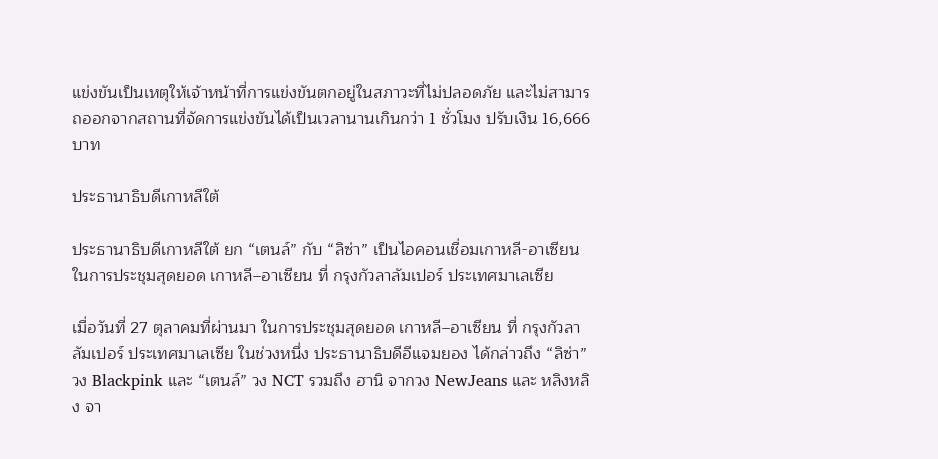แข่งขันเป็นเหตุให้เจ้าหน้าที่การแข่งขันตกอยู่ในสภาวะที่ไม่ปลอดภัย และไม่สามารถออกจากสถานที่จัดการแข่งขันได้เป็นเวลานานเกินกว่า 1 ชั่วโมง ปรับเงิน 16,666 บาท

ประธานาธิบดีเกาหลีใต้

ประธานาธิบดีเกาหลีใต้ ยก “เตนล์” กับ “ลิซ่า” เป็นไอคอนเชื่อมเกาหลี-อาเซียน ในการประชุมสุดยอด เกาหลี–อาเซียน ที่ กรุงกัวลาลัมเปอร์ ประเทศมาเลเซีย

เมื่อวันที่ 27 ตุลาคมที่ผ่านมา ในการประชุมสุดยอด เกาหลี–อาเซียน ที่ กรุงกัวลาลัมเปอร์ ประเทศมาเลเซีย ในช่วงหนึ่ง ประธานาธิบดีอีแจมยอง ได้กล่าวถึง “ลิซ่า” วง Blackpink และ “เตนล์” วง NCT รวมถึง ฮานิ จากวง NewJeans และ หลิงหลิง จา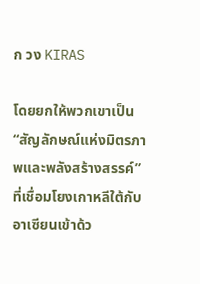ก วง KIRAS

โดยยกให้พวกเขาเป็น “สัญลักษณ์แห่งมิตรภาพและพลังสร้างสรรค์” ที่เชื่อมโยงเกาหลีใต้กับอาเซียนเข้าด้ว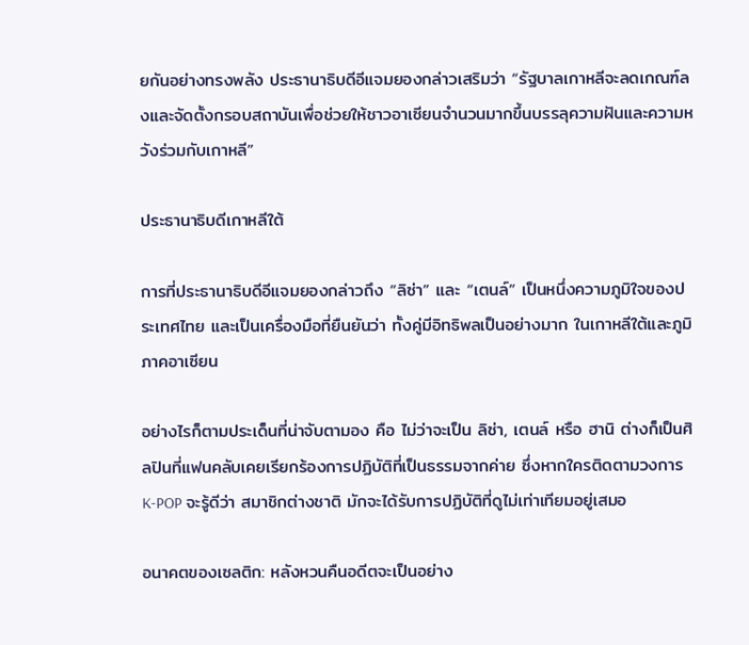ยกันอย่างทรงพลัง ประธานาธิบดีอีแจมยองกล่าวเสริมว่า “รัฐบาลเกาหลีจะลดเกณฑ์ลงและจัดตั้งกรอบสถาบันเพื่อช่วยให้ชาวอาเซียนจำนวนมากขึ้นบรรลุความฝันและความหวังร่วมกับเกาหลี”

ประธานาธิบดีเกาหลีใต้

การที่ประธานาธิบดีอีแจมยองกล่าวถึง “ลิซ่า” และ “เตนล์” เป็นหนึ่งความภูมิใจของประเทศไทย และเป็นเครื่องมือที่ยืนยันว่า ทั้งคู่มีอิทธิพลเป็นอย่างมาก ในเกาหลีใต้และภูมิภาคอาเซียน

อย่างไรก็ตามประเด็นที่น่าจับตามอง คือ ไม่ว่าจะเป็น ลิซ่า, เตนล์ หรือ ฮานิ ต่างก็เป็นศิลปินที่แฟนคลับเคยเรียกร้องการปฏิบัติที่เป็นธรรมจากค่าย ซึ่งหากใครติดตามวงการ K-POP จะรู้ดีว่า สมาชิกต่างชาติ มักจะได้รับการปฏิบัติที่ดูไม่เท่าเทียมอยู่เสมอ

อนาคตของเซลติก: หลังหวนคืนอดีตจะเป็นอย่าง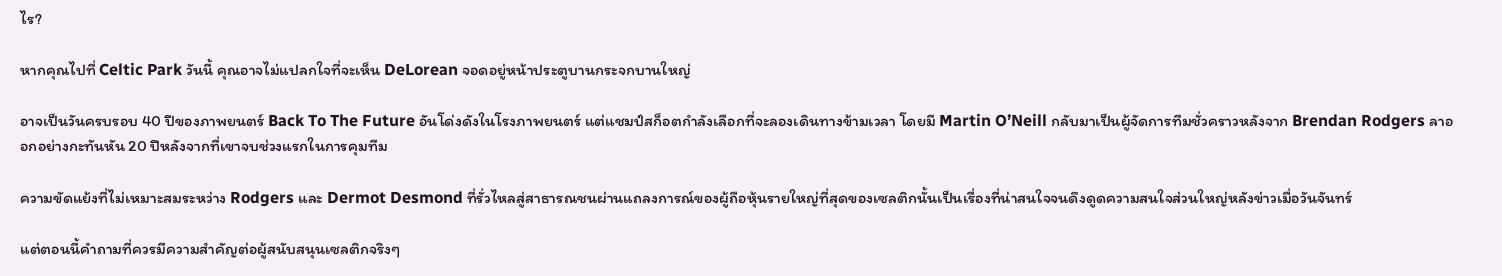ไร?

หากคุณไปที่ Celtic Park วันนี้ คุณอาจไม่แปลกใจที่จะเห็น DeLorean จอดอยู่หน้าประตูบานกระจกบานใหญ่

อาจเป็นวันครบรอบ 40 ปีของภาพยนตร์ Back To The Future อันโด่งดังในโรงภาพยนตร์ แต่แชมป์สก็อตกำลังเลือกที่จะลองเดินทางข้ามเวลา โดยมี Martin O’Neill กลับมาเป็นผู้จัดการทีมชั่วคราวหลังจาก Brendan Rodgers ลาออกอย่างกะทันหัน 20 ปีหลังจากที่เขาจบช่วงแรกในการคุมทีม

ความขัดแย้งที่ไม่เหมาะสมระหว่าง Rodgers และ Dermot Desmond ที่รั่วไหลสู่สาธารณชนผ่านแถลงการณ์ของผู้ถือหุ้นรายใหญ่ที่สุดของเซลติกนั้นเป็นเรื่องที่น่าสนใจจนดึงดูดความสนใจส่วนใหญ่หลังข่าวเมื่อวันจันทร์

แต่ตอนนี้คำถามที่ควรมีความสำคัญต่อผู้สนับสนุนเซลติกจริงๆ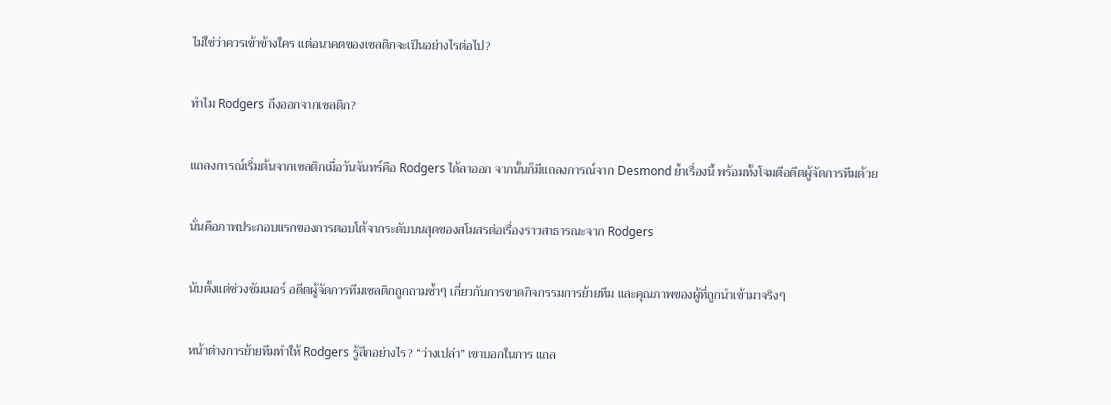ไม่ใช่ว่าควรเข้าข้างใคร แต่อนาคตของเซลติกจะเป็นอย่างไรต่อไป?

ทำไม Rodgers ถึงออกจากเซลติก?

แถลงการณ์เริ่มต้นจากเซลติกเมื่อวันจันทร์คือ Rodgers ได้ลาออก จากนั้นก็มีแถลงการณ์จาก Desmond ย้ำเรื่องนี้ พร้อมทั้งโจมตีอดีตผู้จัดการทีมด้วย

นั่นคือภาพประกอบแรกของการตอบโต้จากระดับบนสุดของสโมสรต่อเรื่องราวสาธารณะจาก Rodgers

นับตั้งแต่ช่วงซัมเมอร์ อดีตผู้จัดการทีมเซลติกถูกถามซ้ำๆ เกี่ยวกับการขาดกิจกรรมการย้ายทีม และคุณภาพของผู้ที่ถูกนำเข้ามาจริงๆ

หน้าต่างการย้ายทีมทำให้ Rodgers รู้สึกอย่างไร? “ว่างเปล่า” เขาบอกในการ แถล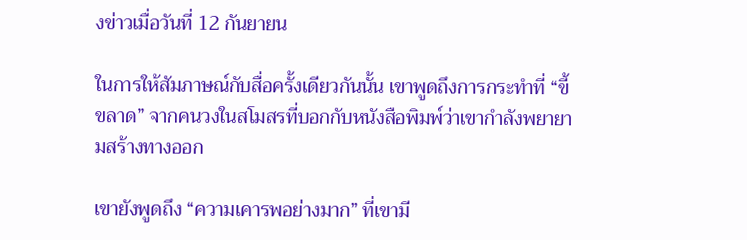งข่าวเมื่อวันที่ 12 กันยายน

ในการให้สัมภาษณ์กับสื่อครั้งเดียวกันนั้น เขาพูดถึงการกระทำที่ “ขี้ขลาด” จากคนวงในสโมสรที่บอกกับหนังสือพิมพ์ว่าเขากำลังพยายามสร้างทางออก

เขายังพูดถึง “ความเคารพอย่างมาก” ที่เขามี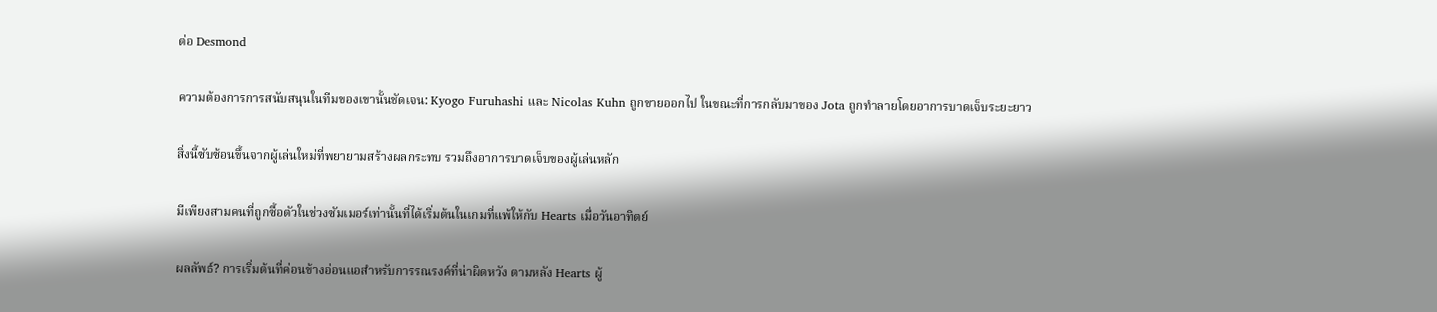ต่อ Desmond

ความต้องการการสนับสนุนในทีมของเขานั้นชัดเจน: Kyogo Furuhashi และ Nicolas Kuhn ถูกขายออกไป ในขณะที่การกลับมาของ Jota ถูกทำลายโดยอาการบาดเจ็บระยะยาว

สิ่งนี้ซับซ้อนขึ้นจากผู้เล่นใหม่ที่พยายามสร้างผลกระทบ รวมถึงอาการบาดเจ็บของผู้เล่นหลัก

มีเพียงสามคนที่ถูกซื้อตัวในช่วงซัมเมอร์เท่านั้นที่ได้เริ่มต้นในเกมที่แพ้ให้กับ Hearts เมื่อวันอาทิตย์

ผลลัพธ์? การเริ่มต้นที่ค่อนข้างอ่อนแอสำหรับการรณรงค์ที่น่าผิดหวัง ตามหลัง Hearts ผู้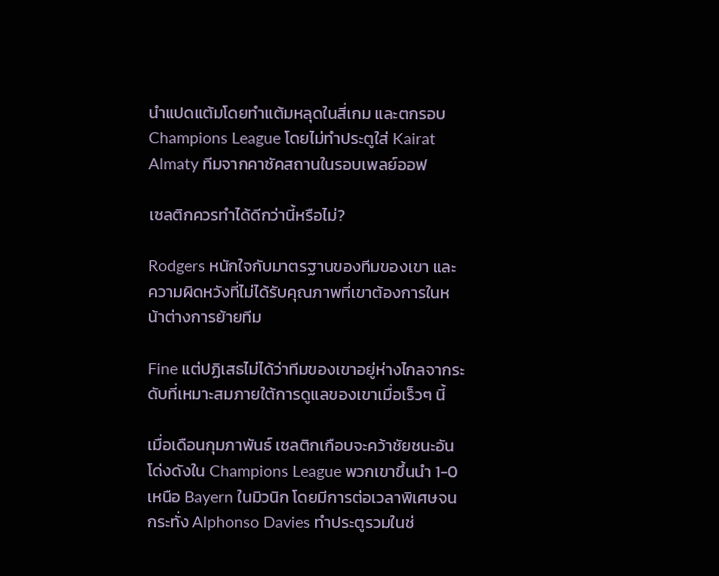นำแปดแต้มโดยทำแต้มหลุดในสี่เกม และตกรอบ Champions League โดยไม่ทำประตูใส่ Kairat Almaty ทีมจากคาซัคสถานในรอบเพลย์ออฟ

เซลติกควรทำได้ดีกว่านี้หรือไม่?

Rodgers หนักใจกับมาตรฐานของทีมของเขา และความผิดหวังที่ไม่ได้รับคุณภาพที่เขาต้องการในหน้าต่างการย้ายทีม

Fine แต่ปฏิเสธไม่ได้ว่าทีมของเขาอยู่ห่างไกลจากระดับที่เหมาะสมภายใต้การดูแลของเขาเมื่อเร็วๆ นี้

เมื่อเดือนกุมภาพันธ์ เซลติกเกือบจะคว้าชัยชนะอันโด่งดังใน Champions League พวกเขาขึ้นนำ 1-0 เหนือ Bayern ในมิวนิก โดยมีการต่อเวลาพิเศษจนกระทั่ง Alphonso Davies ทำประตูรวมในช่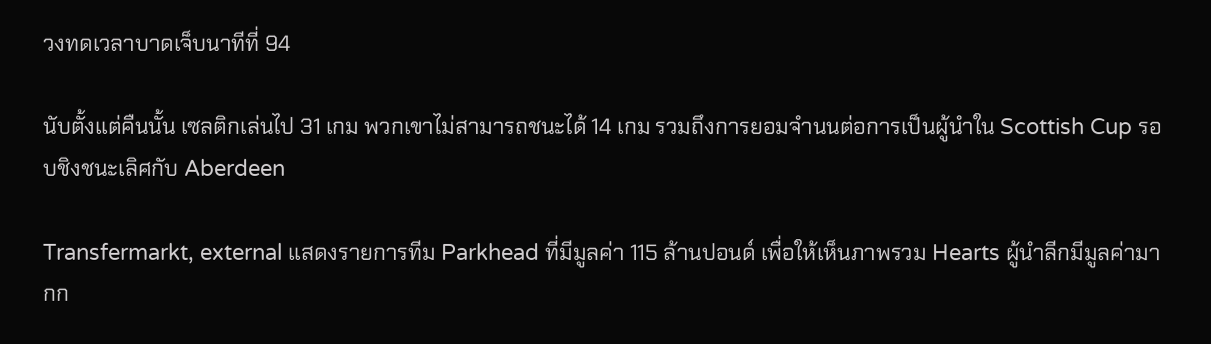วงทดเวลาบาดเจ็บนาทีที่ 94

นับตั้งแต่คืนนั้น เซลติกเล่นไป 31 เกม พวกเขาไม่สามารถชนะได้ 14 เกม รวมถึงการยอมจำนนต่อการเป็นผู้นำใน Scottish Cup รอบชิงชนะเลิศกับ Aberdeen

Transfermarkt, external แสดงรายการทีม Parkhead ที่มีมูลค่า 115 ล้านปอนด์ เพื่อให้เห็นภาพรวม Hearts ผู้นำลีกมีมูลค่ามากก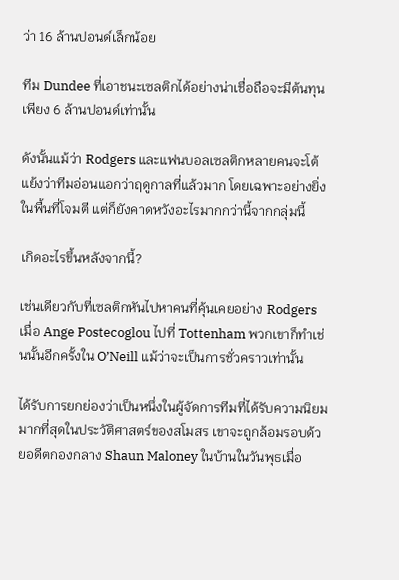ว่า 16 ล้านปอนด์เล็กน้อย

ทีม Dundee ที่เอาชนะเซลติกได้อย่างน่าเชื่อถือจะมีต้นทุนเพียง 6 ล้านปอนด์เท่านั้น

ดังนั้นแม้ว่า Rodgers และแฟนบอลเซลติกหลายคนจะโต้แย้งว่าทีมอ่อนแอกว่าฤดูกาลที่แล้วมาก โดยเฉพาะอย่างยิ่งในพื้นที่โจมตี แต่ก็ยังคาดหวังอะไรมากกว่านี้จากกลุ่มนี้

เกิดอะไรขึ้นหลังจากนี้?

เช่นเดียวกับที่เซลติกหันไปหาคนที่คุ้นเคยอย่าง Rodgers เมื่อ Ange Postecoglou ไปที่ Tottenham พวกเขาก็ทำเช่นนั้นอีกครั้งใน O’Neill แม้ว่าจะเป็นการชั่วคราวเท่านั้น

ได้รับการยกย่องว่าเป็นหนึ่งในผู้จัดการทีมที่ได้รับความนิยมมากที่สุดในประวัติศาสตร์ของสโมสร เขาจะถูกล้อมรอบด้วยอดีตกองกลาง Shaun Maloney ในบ้านในวันพุธเมื่อ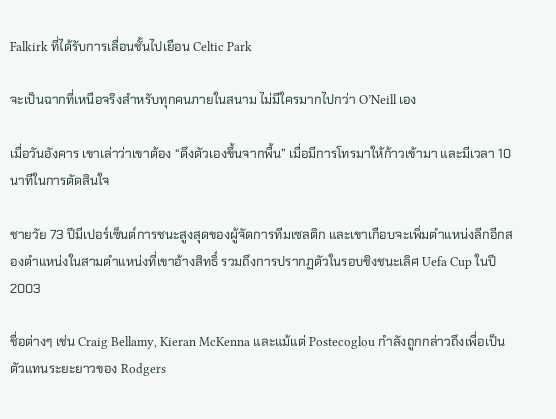Falkirk ที่ได้รับการเลื่อนชั้นไปเยือน Celtic Park

จะเป็นฉากที่เหนือจริงสำหรับทุกคนภายในสนาม ไม่มีใครมากไปกว่า O’Neill เอง

เมื่อวันอังคาร เขาเล่าว่าเขาต้อง “ดึงตัวเองขึ้นจากพื้น” เมื่อมีการโทรมาให้ก้าวเข้ามา และมีเวลา 10 นาทีในการตัดสินใจ

ชายวัย 73 ปีมีเปอร์เซ็นต์การชนะสูงสุดของผู้จัดการทีมเซลติก และเขาเกือบจะเพิ่มตำแหน่งลีกอีกสองตำแหน่งในสามตำแหน่งที่เขาอ้างสิทธิ์ รวมถึงการปรากฏตัวในรอบชิงชนะเลิศ Uefa Cup ในปี 2003

ชื่อต่างๆ เช่น Craig Bellamy, Kieran McKenna และแม้แต่ Postecoglou กำลังถูกกล่าวถึงเพื่อเป็นตัวแทนระยะยาวของ Rodgers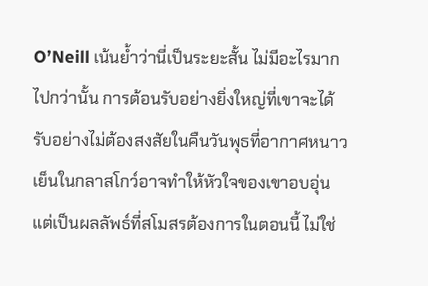O’Neill เน้นย้ำว่านี่เป็นระยะสั้น ไม่มีอะไรมากไปกว่านั้น การต้อนรับอย่างยิ่งใหญ่ที่เขาจะได้รับอย่างไม่ต้องสงสัยในคืนวันพุธที่อากาศหนาวเย็นในกลาสโกว์อาจทำให้หัวใจของเขาอบอุ่น แต่เป็นผลลัพธ์ที่สโมสรต้องการในตอนนี้ ไม่ใช่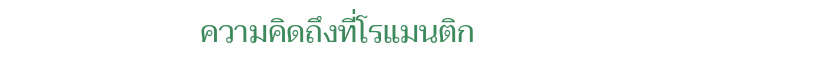ความคิดถึงที่โรแมนติก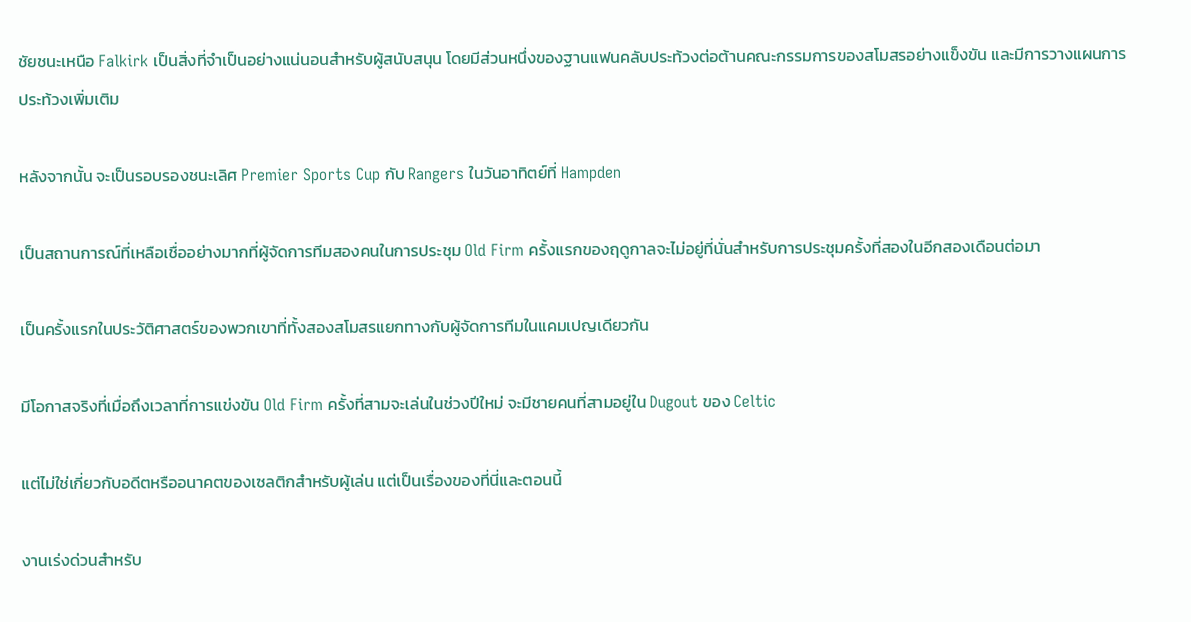ชัยชนะเหนือ Falkirk เป็นสิ่งที่จำเป็นอย่างแน่นอนสำหรับผู้สนับสนุน โดยมีส่วนหนึ่งของฐานแฟนคลับประท้วงต่อต้านคณะกรรมการของสโมสรอย่างแข็งขัน และมีการวางแผนการประท้วงเพิ่มเติม

หลังจากนั้น จะเป็นรอบรองชนะเลิศ Premier Sports Cup กับ Rangers ในวันอาทิตย์ที่ Hampden

เป็นสถานการณ์ที่เหลือเชื่ออย่างมากที่ผู้จัดการทีมสองคนในการประชุม Old Firm ครั้งแรกของฤดูกาลจะไม่อยู่ที่นั่นสำหรับการประชุมครั้งที่สองในอีกสองเดือนต่อมา

เป็นครั้งแรกในประวัติศาสตร์ของพวกเขาที่ทั้งสองสโมสรแยกทางกับผู้จัดการทีมในแคมเปญเดียวกัน

มีโอกาสจริงที่เมื่อถึงเวลาที่การแข่งขัน Old Firm ครั้งที่สามจะเล่นในช่วงปีใหม่ จะมีชายคนที่สามอยู่ใน Dugout ของ Celtic

แต่ไม่ใช่เกี่ยวกับอดีตหรืออนาคตของเซลติกสำหรับผู้เล่น แต่เป็นเรื่องของที่นี่และตอนนี้

งานเร่งด่วนสำหรับ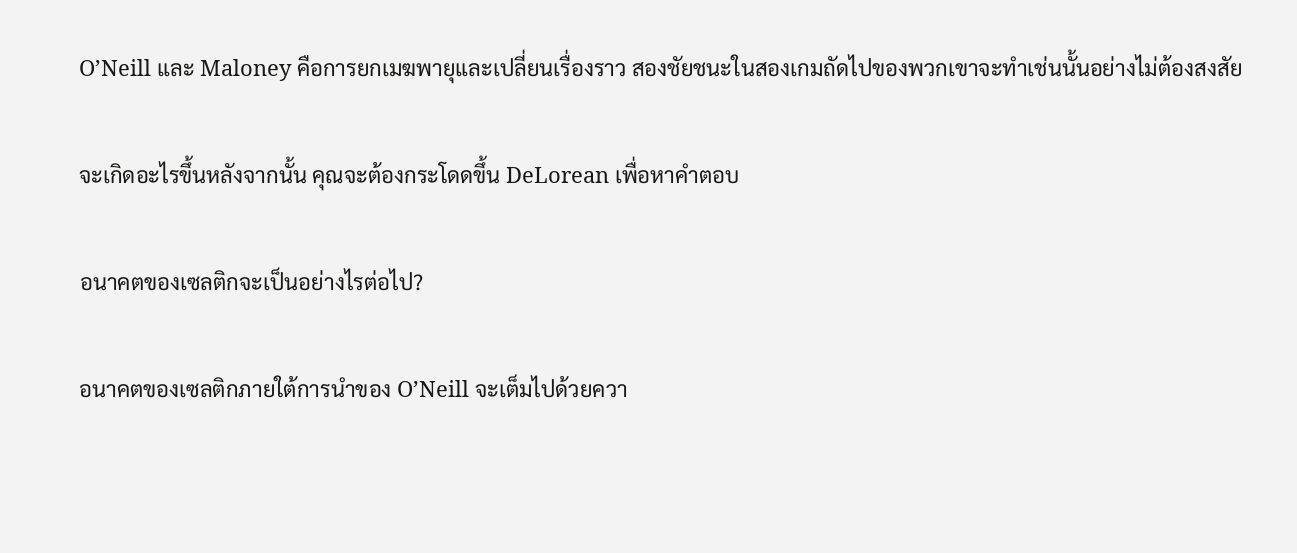O’Neill และ Maloney คือการยกเมฆพายุและเปลี่ยนเรื่องราว สองชัยชนะในสองเกมถัดไปของพวกเขาจะทำเช่นนั้นอย่างไม่ต้องสงสัย

จะเกิดอะไรขึ้นหลังจากนั้น คุณจะต้องกระโดดขึ้น DeLorean เพื่อหาคำตอบ

อนาคตของเซลติกจะเป็นอย่างไรต่อไป?

อนาคตของเซลติกภายใต้การนำของ O’Neill จะเต็มไปด้วยควา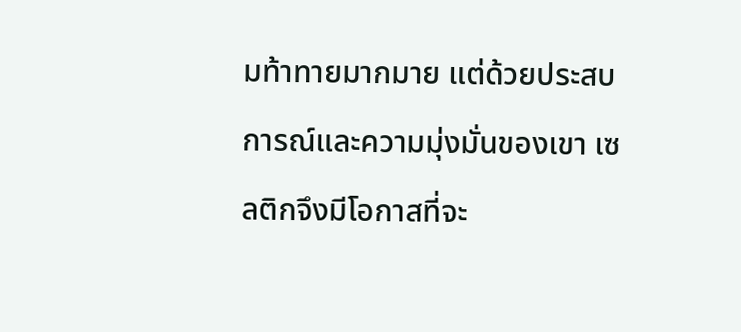มท้าทายมากมาย แต่ด้วยประสบการณ์และความมุ่งมั่นของเขา เซลติกจึงมีโอกาสที่จะ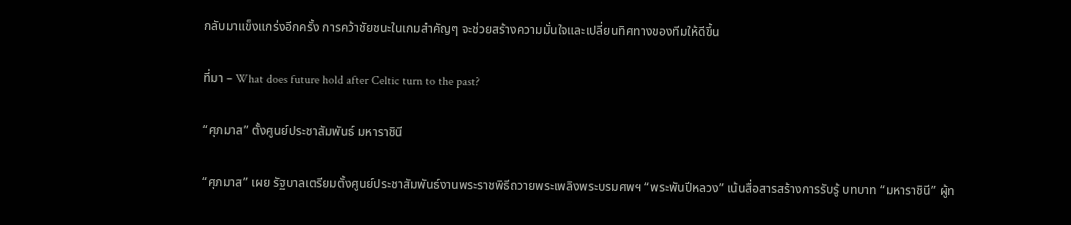กลับมาแข็งแกร่งอีกครั้ง การคว้าชัยชนะในเกมสำคัญๆ จะช่วยสร้างความมั่นใจและเปลี่ยนทิศทางของทีมให้ดีขึ้น

ที่มา – What does future hold after Celtic turn to the past?

“ศุภมาส” ตั้งศูนย์ประชาสัมพันธ์ มหาราชินี

“ศุภมาส” เผย รัฐบาลเตรียมตั้งศูนย์ประชาสัมพันธ์งานพระราชพิธีถวายพระเพลิงพระบรมศพฯ “พระพันปีหลวง” เน้นสื่อสารสร้างการรับรู้ บทบาท “มหาราชินี” ผู้ท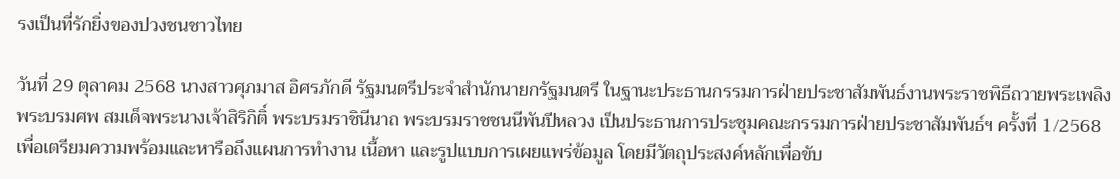รงเป็นที่รักยิ่งของปวงชนชาวไทย

วันที่ 29 ตุลาคม 2568 นางสาวศุภมาส อิศรภักดี รัฐมนตรีประจำสำนักนายกรัฐมนตรี ในฐานะประธานกรรมการฝ่ายประชาสัมพันธ์งานพระราชพิธีถวายพระเพลิงพระบรมศพ สมเด็จพระนางเจ้าสิริกิติ์ พระบรมราชินีนาถ พระบรมราชชนนีพันปีหลวง เป็นประธานการประชุมคณะกรรมการฝ่ายประชาสัมพันธ์ฯ ครั้งที่ 1/2568 เพื่อเตรียมความพร้อมและหารือถึงแผนการทำงาน เนื้อหา และรูปแบบการเผยแพร่ข้อมูล โดยมีวัตถุประสงค์หลักเพื่อขับ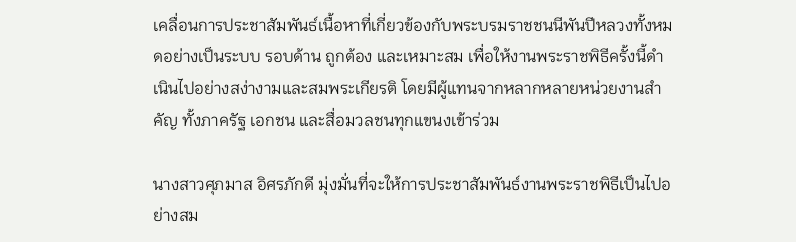เคลื่อนการประชาสัมพันธ์เนื้อหาที่เกี่ยวข้องกับพระบรมราชชนนีพันปีหลวงทั้งหมดอย่างเป็นระบบ รอบด้าน ถูกต้อง และเหมาะสม เพื่อให้งานพระราชพิธีครั้งนี้ดำเนินไปอย่างสง่างามและสมพระเกียรติ โดยมีผู้แทนจากหลากหลายหน่วยงานสำคัญ ทั้งภาครัฐ เอกชน และสื่อมวลชนทุกแขนงเข้าร่วม

นางสาวศุภมาส อิศรภักดี มุ่งมั่นที่จะให้การประชาสัมพันธ์งานพระราชพิธีเป็นไปอย่างสม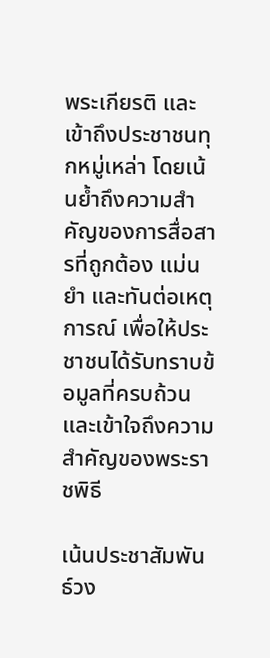พระเกียรติ และเข้าถึงประชาชนทุกหมู่เหล่า โดยเน้นย้ำถึงความสำคัญของการสื่อสารที่ถูกต้อง แม่นยำ และทันต่อเหตุการณ์ เพื่อให้ประชาชนได้รับทราบข้อมูลที่ครบถ้วนและเข้าใจถึงความสำคัญของพระราชพิธี

เน้นประชาสัมพันธ์วง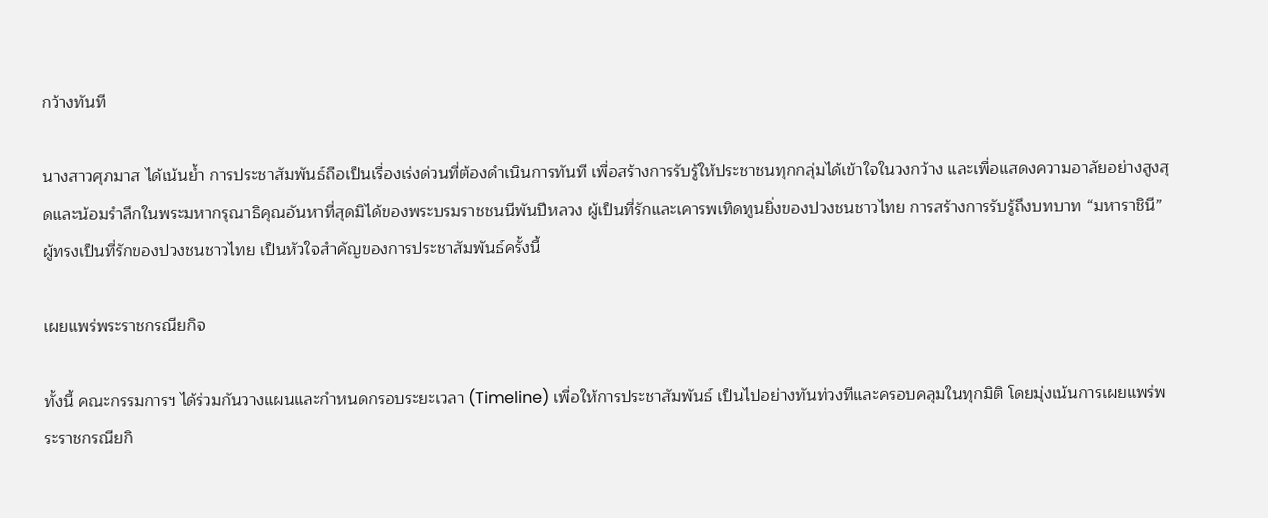กว้างทันที

นางสาวศุภมาส ได้เน้นย้ำ การประชาสัมพันธ์ถือเป็นเรื่องเร่งด่วนที่ต้องดำเนินการทันที เพื่อสร้างการรับรู้ให้ประชาชนทุกกลุ่มได้เข้าใจในวงกว้าง และเพื่อแสดงความอาลัยอย่างสูงสุดและน้อมรำลึกในพระมหากรุณาธิคุณอันหาที่สุดมิได้ของพระบรมราชชนนีพันปีหลวง ผู้เป็นที่รักและเคารพเทิดทูนยิ่งของปวงชนชาวไทย การสร้างการรับรู้ถึงบทบาท “มหาราชินี” ผู้ทรงเป็นที่รักของปวงชนชาวไทย เป็นหัวใจสำคัญของการประชาสัมพันธ์ครั้งนี้

เผยแพร่พระราชกรณียกิจ

ทั้งนี้ คณะกรรมการฯ ได้ร่วมกันวางแผนและกำหนดกรอบระยะเวลา (Timeline) เพื่อให้การประชาสัมพันธ์ เป็นไปอย่างทันท่วงทีและครอบคลุมในทุกมิติ โดยมุ่งเน้นการเผยแพร่พระราชกรณียกิ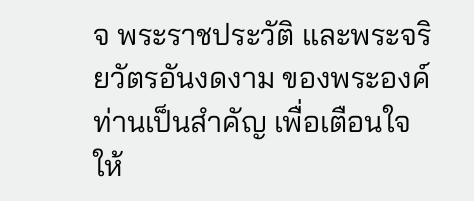จ พระราชประวัติ และพระจริยวัตรอันงดงาม ของพระองค์ท่านเป็นสำคัญ เพื่อเตือนใจให้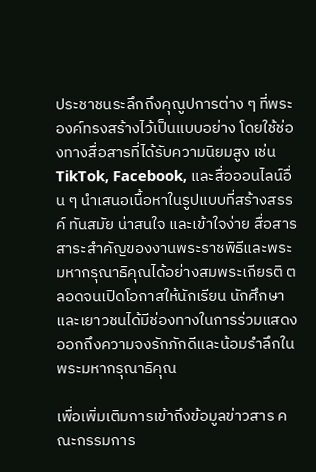ประชาชนระลึกถึงคุณูปการต่าง ๆ ที่พระองค์ทรงสร้างไว้เป็นแบบอย่าง โดยใช้ช่องทางสื่อสารที่ได้รับความนิยมสูง เช่น TikTok, Facebook, และสื่อออนไลน์อื่น ๆ นำเสนอเนื้อหาในรูปแบบที่สร้างสรรค์ ทันสมัย น่าสนใจ และเข้าใจง่าย สื่อสารสาระสำคัญของงานพระราชพิธีและพระมหากรุณาธิคุณได้อย่างสมพระเกียรติ ตลอดจนเปิดโอกาสให้นักเรียน นักศึกษา และเยาวชนได้มีช่องทางในการร่วมแสดงออกถึงความจงรักภักดีและน้อมรำลึกในพระมหากรุณาธิคุณ

เพื่อเพิ่มเติมการเข้าถึงข้อมูลข่าวสาร คณะกรรมการ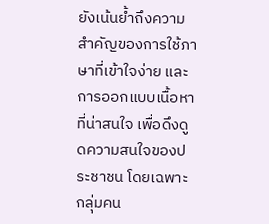ยังเน้นย้ำถึงความสำคัญของการใช้ภาษาที่เข้าใจง่าย และการออกแบบเนื้อหาที่น่าสนใจ เพื่อดึงดูดความสนใจของประชาชน โดยเฉพาะกลุ่มคน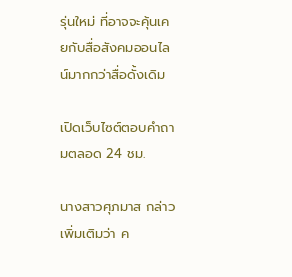รุ่นใหม่ ที่อาจจะคุ้นเคยกับสื่อสังคมออนไลน์มากกว่าสื่อดั้งเดิม

เปิดเว็บไซต์ตอบคำถามตลอด 24 ชม.

นางสาวศุภมาส กล่าวเพิ่มเติมว่า ค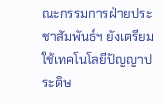ณะกรรมการฝ่ายประชาสัมพันธ์ฯ ยังเตรียมใช้เทคโนโลยีปัญญาประดิษ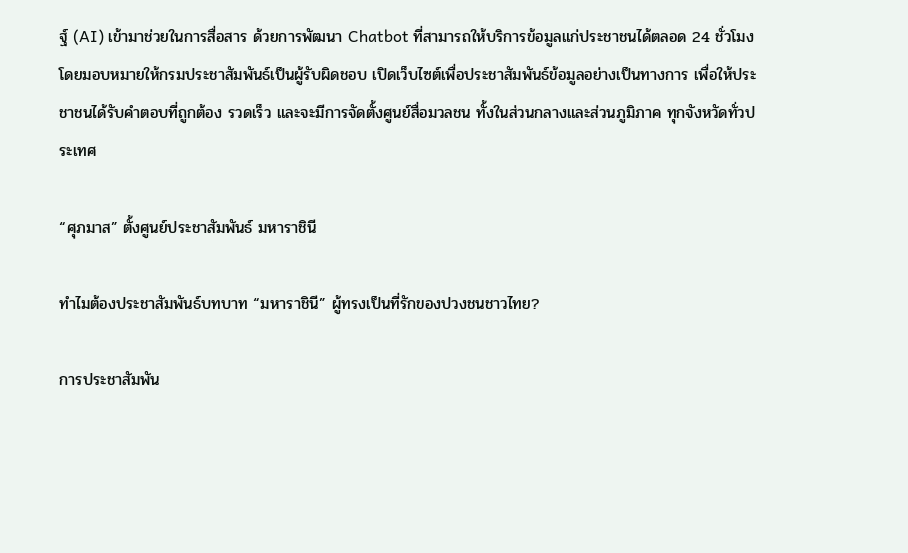ฐ์ (AI) เข้ามาช่วยในการสื่อสาร ด้วยการพัฒนา Chatbot ที่สามารถให้บริการข้อมูลแก่ประชาชนได้ตลอด 24 ชั่วโมง โดยมอบหมายให้กรมประชาสัมพันธ์เป็นผู้รับผิดชอบ เปิดเว็บไซต์เพื่อประชาสัมพันธ์ข้อมูลอย่างเป็นทางการ เพื่อให้ประชาชนได้รับคำตอบที่ถูกต้อง รวดเร็ว และจะมีการจัดตั้งศูนย์สื่อมวลชน ทั้งในส่วนกลางและส่วนภูมิภาค ทุกจังหวัดทั่วประเทศ

“ศุภมาส” ตั้งศูนย์ประชาสัมพันธ์ มหาราชินี

ทำไมต้องประชาสัมพันธ์บทบาท “มหาราชินี” ผู้ทรงเป็นที่รักของปวงชนชาวไทย?

การประชาสัมพัน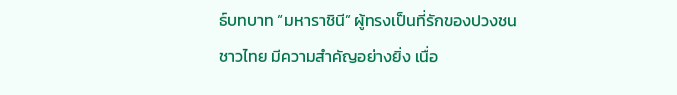ธ์บทบาท “มหาราชินี” ผู้ทรงเป็นที่รักของปวงชนชาวไทย มีความสำคัญอย่างยิ่ง เนื่อ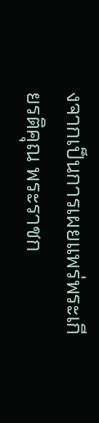งจากเป็นการเผยแพร่พระเกียรติคุณ พระราชก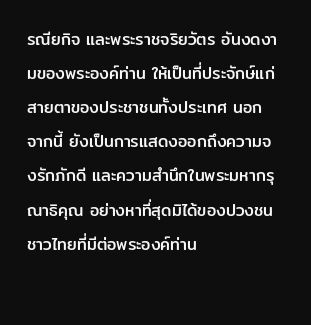รณียกิจ และพระราชจริยวัตร อันงดงามของพระองค์ท่าน ให้เป็นที่ประจักษ์แก่สายตาของประชาชนทั้งประเทศ นอกจากนี้ ยังเป็นการแสดงออกถึงความจงรักภักดี และความสำนึกในพระมหากรุณาธิคุณ อย่างหาที่สุดมิได้ของปวงชนชาวไทยที่มีต่อพระองค์ท่าน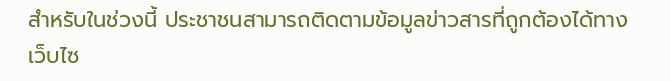สำหรับในช่วงนี้ ประชาชนสามารถติดตามข้อมูลข่าวสารที่ถูกต้องได้ทางเว็บไซ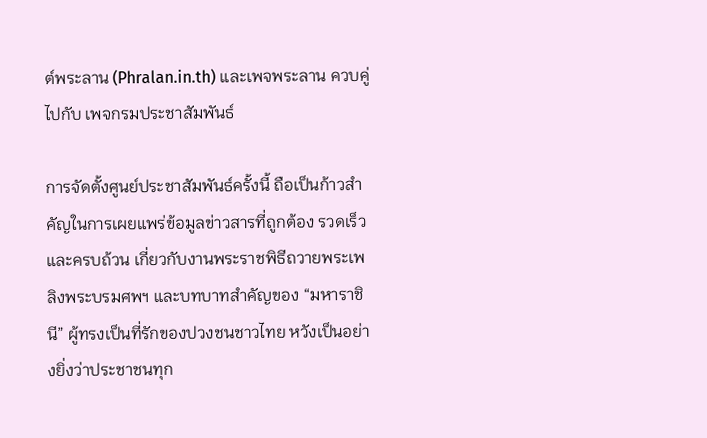ต์พระลาน (Phralan.in.th) และเพจพระลาน ควบคู่ไปกับ เพจกรมประชาสัมพันธ์

การจัดตั้งศูนย์ประชาสัมพันธ์ครั้งนี้ ถือเป็นก้าวสำคัญในการเผยแพร่ข้อมูลข่าวสารที่ถูกต้อง รวดเร็ว และครบถ้วน เกี่ยวกับงานพระราชพิธีถวายพระเพลิงพระบรมศพฯ และบทบาทสำคัญของ “มหาราชินี” ผู้ทรงเป็นที่รักของปวงชนชาวไทย หวังเป็นอย่างยิ่งว่าประชาชนทุก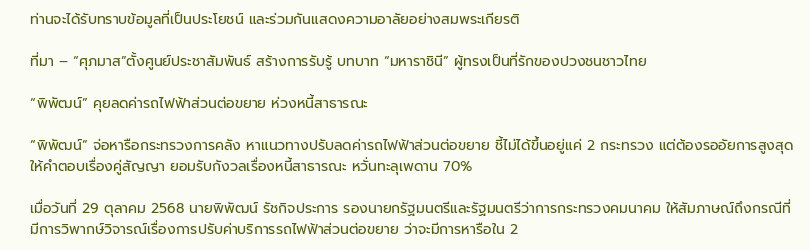ท่านจะได้รับทราบข้อมูลที่เป็นประโยชน์ และร่วมกันแสดงความอาลัยอย่างสมพระเกียรติ

ที่มา – “ศุภมาส”ตั้งศูนย์ประชาสัมพันธ์ สร้างการรับรู้ บทบาท “มหาราชินี” ผู้ทรงเป็นที่รักของปวงชนชาวไทย

“พิพัฒน์” คุยลดค่ารถไฟฟ้าส่วนต่อขยาย ห่วงหนี้สาธารณะ

“พิพัฒน์” จ่อหารือกระทรวงการคลัง หาแนวทางปรับลดค่ารถไฟฟ้าส่วนต่อขยาย ชี้ไม่ได้ขึ้นอยู่แค่ 2 กระทรวง แต่ต้องรออัยการสูงสุดให้คำตอบเรื่องคู่สัญญา ยอมรับกังวลเรื่องหนี้สาธารณะ หวั่นทะลุเพดาน 70%

เมื่อวันที่ 29 ตุลาคม 2568 นายพิพัฒน์ รัชกิจประการ รองนายกรัฐมนตรีและรัฐมนตรีว่าการกระทรวงคมนาคม ให้สัมภาษณ์ถึงกรณีที่มีการวิพากษ์วิจารณ์เรื่องการปรับค่าบริการรถไฟฟ้าส่วนต่อขยาย ว่าจะมีการหารือใน 2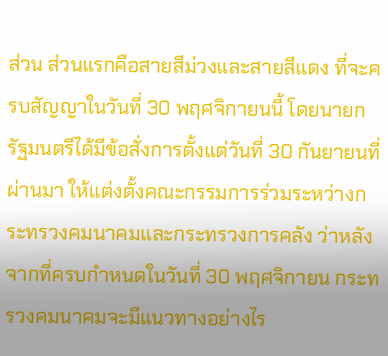ส่วน ส่วนแรกคือสายสีม่วงและสายสีแดง ที่จะครบสัญญาในวันที่ 30 พฤศจิกายนนี้ โดยนายกรัฐมนตรีได้มีข้อสั่งการตั้งแต่วันที่ 30 กันยายนที่ผ่านมา ให้แต่งตั้งคณะกรรมการร่วมระหว่างกระทรวงคมนาคมและกระทรวงการคลัง ว่าหลังจากที่ครบกำหนดในวันที่ 30 พฤศจิกายน กระทรวงคมนาคมจะมีแนวทางอย่างไร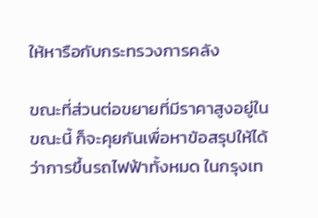ให้หารือกับกระทรวงการคลัง

ขณะที่ส่วนต่อขยายที่มีราคาสูงอยู่ในขณะนี้ ก็จะคุยกันเพื่อหาข้อสรุปให้ได้ว่าการขึ้นรถไฟฟ้าทั้งหมด ในกรุงเท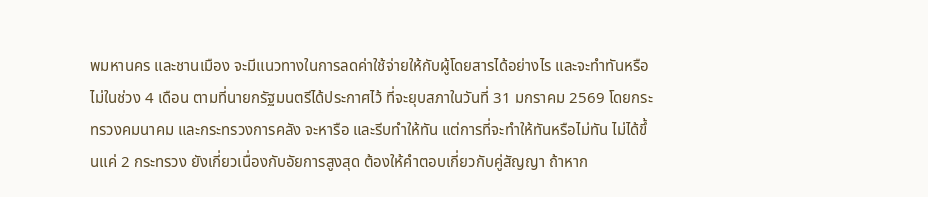พมหานคร และชานเมือง จะมีแนวทางในการลดค่าใช้จ่ายให้กับผู้โดยสารได้อย่างไร และจะทำทันหรือไม่ในช่วง 4 เดือน ตามที่นายกรัฐมนตรีได้ประกาศไว้ ที่จะยุบสภาในวันที่ 31 มกราคม 2569 โดยกระทรวงคมนาคม และกระทรวงการคลัง จะหารือ และรีบทำให้ทัน แต่การที่จะทำให้ทันหรือไม่ทัน ไม่ได้ขึ้นแค่ 2 กระทรวง ยังเกี่ยวเนื่องกับอัยการสูงสุด ต้องให้คำตอบเกี่ยวกับคู่สัญญา ถ้าหาก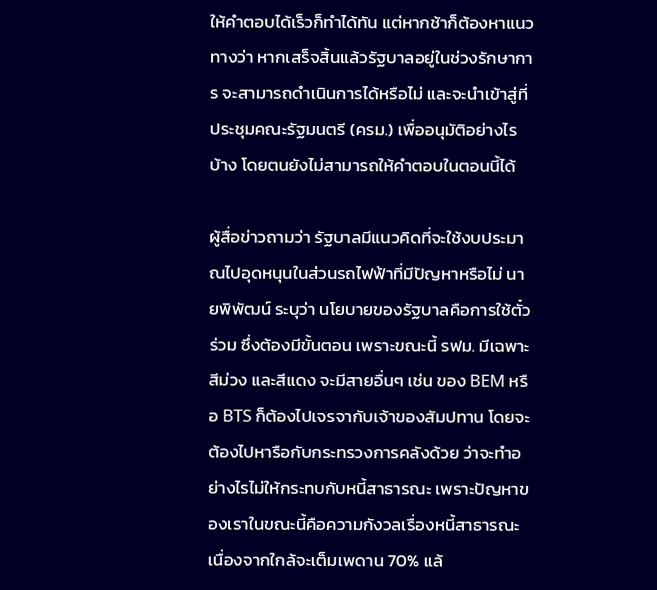ให้คำตอบได้เร็วก็ทำได้ทัน แต่หากช้าก็ต้องหาแนวทางว่า หากเสร็จสิ้นแล้วรัฐบาลอยู่ในช่วงรักษาการ จะสามารถดำเนินการได้หรือไม่ และจะนำเข้าสู่ที่ประชุมคณะรัฐมนตรี (ครม.) เพื่ออนุมัติอย่างไรบ้าง โดยตนยังไม่สามารถให้คำตอบในตอนนี้ได้

ผู้สื่อข่าวถามว่า รัฐบาลมีแนวคิดที่จะใช้งบประมาณไปอุดหนุนในส่วนรถไฟฟ้าที่มีปัญหาหรือไม่ นายพิพัฒน์ ระบุว่า นโยบายของรัฐบาลคือการใช้ตั๋วร่วม ซึ่งต้องมีขั้นตอน เพราะขณะนี้ รฟม. มีเฉพาะสีม่วง และสีแดง จะมีสายอื่นๆ เช่น ของ BEM หรือ BTS ก็ต้องไปเจรจากับเจ้าของสัมปทาน โดยจะต้องไปหารือกับกระทรวงการคลังด้วย ว่าจะทำอย่างไรไม่ให้กระทบกับหนี้สาธารณะ เพราะปัญหาของเราในขณะนี้คือความกังวลเรื่องหนี้สาธารณะ เนื่องจากใกล้จะเต็มเพดาน 70% แล้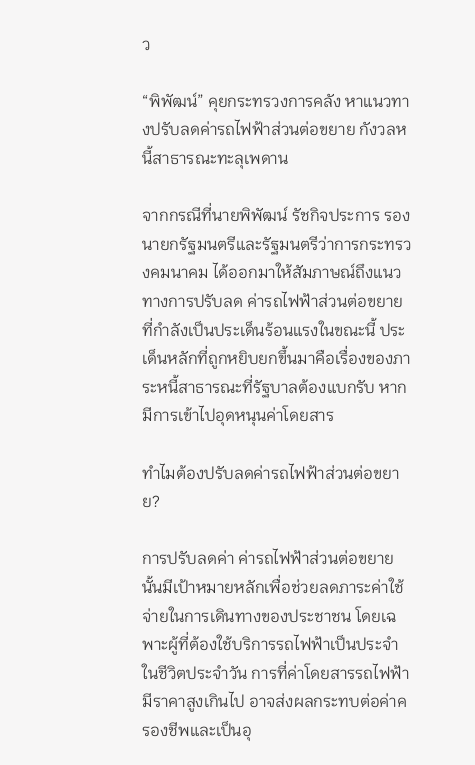ว

“พิพัฒน์” คุยกระทรวงการคลัง หาแนวทางปรับลดค่ารถไฟฟ้าส่วนต่อขยาย กังวลหนี้สาธารณะทะลุเพดาน

จากกรณีที่นายพิพัฒน์ รัชกิจประการ รองนายกรัฐมนตรีและรัฐมนตรีว่าการกระทรวงคมนาคม ได้ออกมาให้สัมภาษณ์ถึงแนวทางการปรับลด ค่ารถไฟฟ้าส่วนต่อขยาย ที่กำลังเป็นประเด็นร้อนแรงในขณะนี้ ประเด็นหลักที่ถูกหยิบยกขึ้นมาคือเรื่องของภาระหนี้สาธารณะที่รัฐบาลต้องแบกรับ หากมีการเข้าไปอุดหนุนค่าโดยสาร

ทำไมต้องปรับลดค่ารถไฟฟ้าส่วนต่อขยาย?

การปรับลดค่า ค่ารถไฟฟ้าส่วนต่อขยาย นั้นมีเป้าหมายหลักเพื่อช่วยลดภาระค่าใช้จ่ายในการเดินทางของประชาชน โดยเฉพาะผู้ที่ต้องใช้บริการรถไฟฟ้าเป็นประจำในชีวิตประจำวัน การที่ค่าโดยสารรถไฟฟ้ามีราคาสูงเกินไป อาจส่งผลกระทบต่อค่าครองชีพและเป็นอุ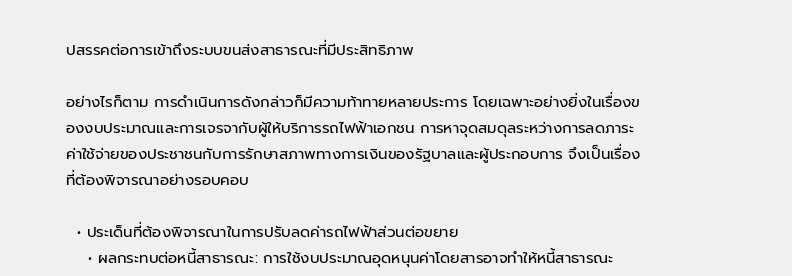ปสรรคต่อการเข้าถึงระบบขนส่งสาธารณะที่มีประสิทธิภาพ

อย่างไรก็ตาม การดำเนินการดังกล่าวก็มีความท้าทายหลายประการ โดยเฉพาะอย่างยิ่งในเรื่องของงบประมาณและการเจรจากับผู้ให้บริการรถไฟฟ้าเอกชน การหาจุดสมดุลระหว่างการลดภาระค่าใช้จ่ายของประชาชนกับการรักษาสภาพทางการเงินของรัฐบาลและผู้ประกอบการ จึงเป็นเรื่องที่ต้องพิจารณาอย่างรอบคอบ

  • ประเด็นที่ต้องพิจารณาในการปรับลดค่ารถไฟฟ้าส่วนต่อขยาย
    • ผลกระทบต่อหนี้สาธารณะ: การใช้งบประมาณอุดหนุนค่าโดยสารอาจทำให้หนี้สาธารณะ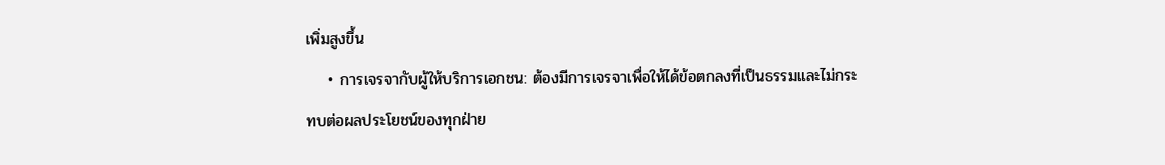เพิ่มสูงขึ้น
    • การเจรจากับผู้ให้บริการเอกชน: ต้องมีการเจรจาเพื่อให้ได้ข้อตกลงที่เป็นธรรมและไม่กระทบต่อผลประโยชน์ของทุกฝ่าย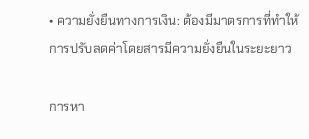• ความยั่งยืนทางการเงิน: ต้องมีมาตรการที่ทำให้การปรับลดค่าโดยสารมีความยั่งยืนในระยะยาว

การหา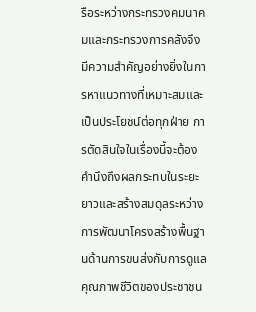รือระหว่างกระทรวงคมนาคมและกระทรวงการคลังจึงมีความสำคัญอย่างยิ่งในการหาแนวทางที่เหมาะสมและเป็นประโยชน์ต่อทุกฝ่าย การตัดสินใจในเรื่องนี้จะต้องคำนึงถึงผลกระทบในระยะยาวและสร้างสมดุลระหว่างการพัฒนาโครงสร้างพื้นฐานด้านการขนส่งกับการดูแลคุณภาพชีวิตของประชาชน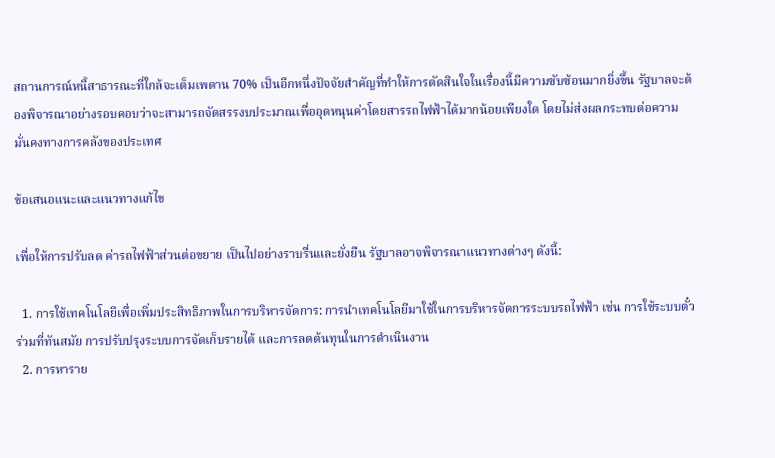สถานการณ์หนี้สาธารณะที่ใกล้จะเต็มเพดาน 70% เป็นอีกหนึ่งปัจจัยสำคัญที่ทำให้การตัดสินใจในเรื่องนี้มีความซับซ้อนมากยิ่งขึ้น รัฐบาลจะต้องพิจารณาอย่างรอบคอบว่าจะสามารถจัดสรรงบประมาณเพื่ออุดหนุนค่าโดยสารรถไฟฟ้าได้มากน้อยเพียงใด โดยไม่ส่งผลกระทบต่อความมั่นคงทางการคลังของประเทศ

ข้อเสนอแนะและแนวทางแก้ไข

เพื่อให้การปรับลด ค่ารถไฟฟ้าส่วนต่อขยาย เป็นไปอย่างราบรื่นและยั่งยืน รัฐบาลอาจพิจารณาแนวทางต่างๆ ดังนี้:

  1. การใช้เทคโนโลยีเพื่อเพิ่มประสิทธิภาพในการบริหารจัดการ: การนำเทคโนโลยีมาใช้ในการบริหารจัดการระบบรถไฟฟ้า เช่น การใช้ระบบตั๋วร่วมที่ทันสมัย การปรับปรุงระบบการจัดเก็บรายได้ และการลดต้นทุนในการดำเนินงาน
  2. การหาราย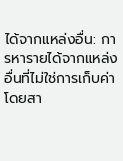ได้จากแหล่งอื่น: การหารายได้จากแหล่งอื่นที่ไม่ใช่การเก็บค่าโดยสา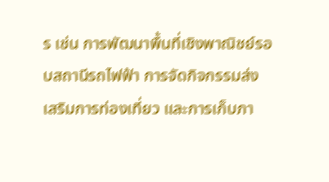ร เช่น การพัฒนาพื้นที่เชิงพาณิชย์รอบสถานีรถไฟฟ้า การจัดกิจกรรมส่งเสริมการท่องเที่ยว และการเก็บภา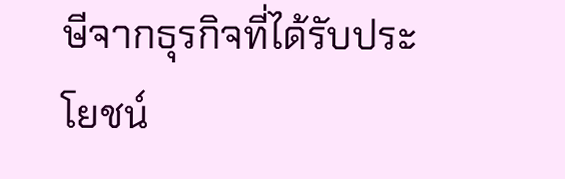ษีจากธุรกิจที่ได้รับประโยชน์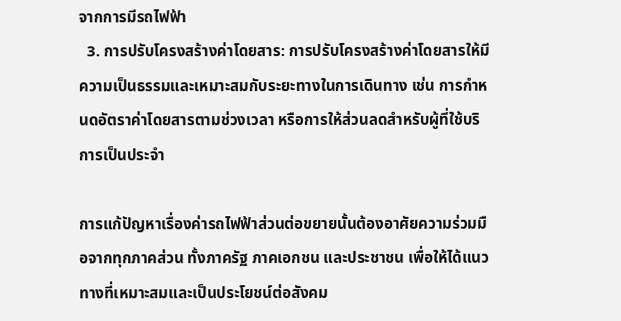จากการมีรถไฟฟ้า
  3. การปรับโครงสร้างค่าโดยสาร: การปรับโครงสร้างค่าโดยสารให้มีความเป็นธรรมและเหมาะสมกับระยะทางในการเดินทาง เช่น การกำหนดอัตราค่าโดยสารตามช่วงเวลา หรือการให้ส่วนลดสำหรับผู้ที่ใช้บริการเป็นประจำ

การแก้ปัญหาเรื่องค่ารถไฟฟ้าส่วนต่อขยายนั้นต้องอาศัยความร่วมมือจากทุกภาคส่วน ทั้งภาครัฐ ภาคเอกชน และประชาชน เพื่อให้ได้แนวทางที่เหมาะสมและเป็นประโยชน์ต่อสังคม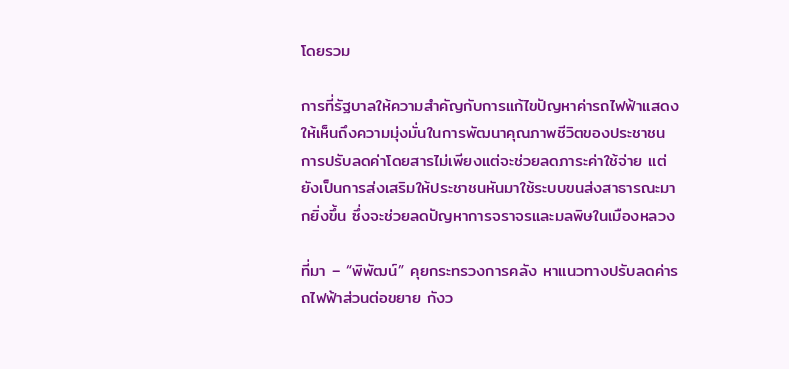โดยรวม

การที่รัฐบาลให้ความสำคัญกับการแก้ไขปัญหาค่ารถไฟฟ้าแสดงให้เห็นถึงความมุ่งมั่นในการพัฒนาคุณภาพชีวิตของประชาชน การปรับลดค่าโดยสารไม่เพียงแต่จะช่วยลดภาระค่าใช้จ่าย แต่ยังเป็นการส่งเสริมให้ประชาชนหันมาใช้ระบบขนส่งสาธารณะมากยิ่งขึ้น ซึ่งจะช่วยลดปัญหาการจราจรและมลพิษในเมืองหลวง

ที่มา – “พิพัฒน์” คุยกระทรวงการคลัง หาแนวทางปรับลดค่ารถไฟฟ้าส่วนต่อขยาย กังว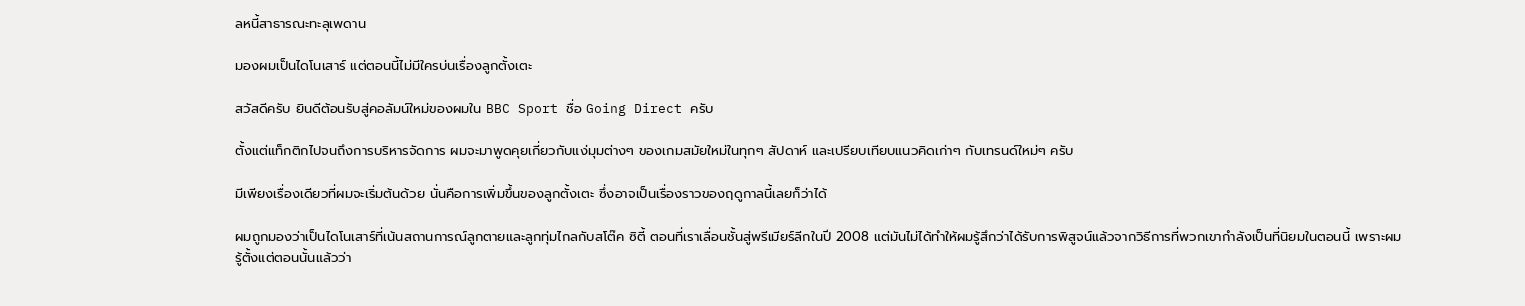ลหนี้สาธารณะทะลุเพดาน

มองผมเป็นไดโนเสาร์ แต่ตอนนี้ไม่มีใครบ่นเรื่องลูกตั้งเตะ

สวัสดีครับ ยินดีต้อนรับสู่คอลัมน์ใหม่ของผมใน BBC Sport ชื่อ Going Direct ครับ

ตั้งแต่แท็กติกไปจนถึงการบริหารจัดการ ผมจะมาพูดคุยเกี่ยวกับแง่มุมต่างๆ ของเกมสมัยใหม่ในทุกๆ สัปดาห์ และเปรียบเทียบแนวคิดเก่าๆ กับเทรนด์ใหม่ๆ ครับ

มีเพียงเรื่องเดียวที่ผมจะเริ่มต้นด้วย นั่นคือการเพิ่มขึ้นของลูกตั้งเตะ ซึ่งอาจเป็นเรื่องราวของฤดูกาลนี้เลยก็ว่าได้

ผมถูกมองว่าเป็นไดโนเสาร์ที่เน้นสถานการณ์ลูกตายและลูกทุ่มไกลกับสโต๊ค ซิตี้ ตอนที่เราเลื่อนชั้นสู่พรีเมียร์ลีกในปี 2008 แต่มันไม่ได้ทำให้ผมรู้สึกว่าได้รับการพิสูจน์แล้วจากวิธีการที่พวกเขากำลังเป็นที่นิยมในตอนนี้ เพราะผมรู้ตั้งแต่ตอนนั้นแล้วว่า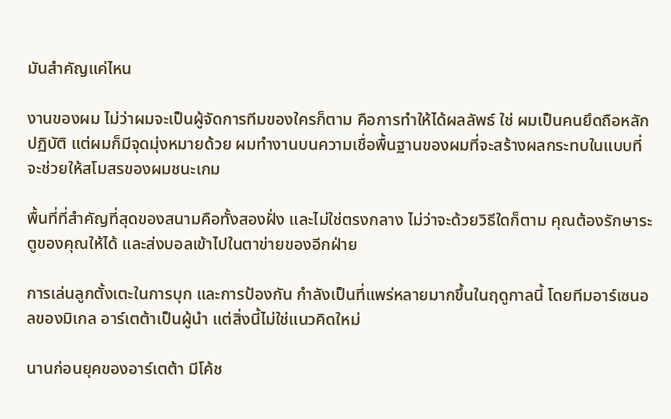มันสำคัญแค่ไหน

งานของผม ไม่ว่าผมจะเป็นผู้จัดการทีมของใครก็ตาม คือการทำให้ได้ผลลัพธ์ ใช่ ผมเป็นคนยึดถือหลักปฏิบัติ แต่ผมก็มีจุดมุ่งหมายด้วย ผมทำงานบนความเชื่อพื้นฐานของผมที่จะสร้างผลกระทบในแบบที่จะช่วยให้สโมสรของผมชนะเกม

พื้นที่ที่สำคัญที่สุดของสนามคือทั้งสองฝั่ง และไม่ใช่ตรงกลาง ไม่ว่าจะด้วยวิธีใดก็ตาม คุณต้องรักษาระตูของคุณให้ได้ และส่งบอลเข้าไปในตาข่ายของอีกฝ่าย

การเล่นลูกตั้งเตะในการบุก และการป้องกัน กำลังเป็นที่แพร่หลายมากขึ้นในฤดูกาลนี้ โดยทีมอาร์เซนอลของมิเกล อาร์เตต้าเป็นผู้นำ แต่สิ่งนี้ไม่ใช่แนวคิดใหม่

นานก่อนยุคของอาร์เตต้า มีโค้ช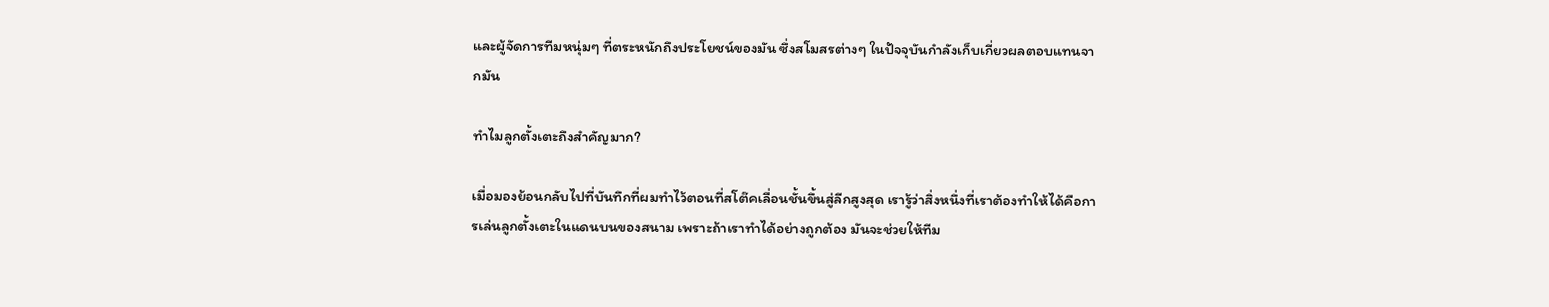และผู้จัดการทีมหนุ่มๆ ที่ตระหนักถึงประโยชน์ของมัน ซึ่งสโมสรต่างๆ ในปัจจุบันกำลังเก็บเกี่ยวผลตอบแทนจากมัน

ทำไมลูกตั้งเตะถึงสำคัญมาก?

เมื่อมองย้อนกลับไปที่บันทึกที่ผมทำไว้ตอนที่สโต๊คเลื่อนชั้นขึ้นสู่ลีกสูงสุด เรารู้ว่าสิ่งหนึ่งที่เราต้องทำให้ได้คือการเล่นลูกตั้งเตะในแดนบนของสนาม เพราะถ้าเราทำได้อย่างถูกต้อง มันจะช่วยให้ทีม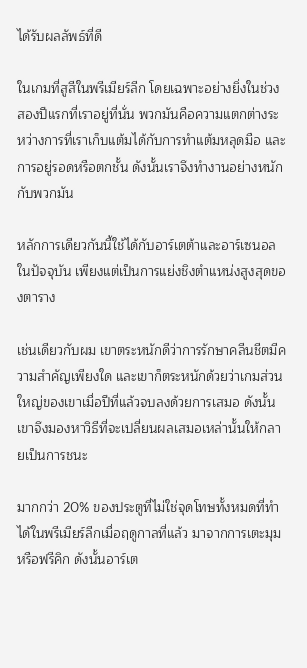ได้รับผลลัพธ์ที่ดี

ในเกมที่สูสีในพรีเมียร์ลีก โดยเฉพาะอย่างยิ่งในช่วงสองปีแรกที่เราอยู่ที่นั่น พวกมันคือความแตกต่างระหว่างการที่เราเก็บแต้มได้กับการทำแต้มหลุดมือ และการอยู่รอดหรือตกชั้น ดังนั้นเราจึงทำงานอย่างหนักกับพวกมัน

หลักการเดียวกันนี้ใช้ได้กับอาร์เตต้าและอาร์เซนอลในปัจจุบัน เพียงแต่เป็นการแย่งชิงตำแหน่งสูงสุดของตาราง

เช่นเดียวกับผม เขาตระหนักดีว่าการรักษาคลีนชีตมีความสำคัญเพียงใด และเขาก็ตระหนักด้วยว่าเกมส่วนใหญ่ของเขาเมื่อปีที่แล้วจบลงด้วยการเสมอ ดังนั้นเขาจึงมองหาวิธีที่จะเปลี่ยนผลเสมอเหล่านั้นให้กลายเป็นการชนะ

มากกว่า 20% ของประตูที่ไม่ใช่จุดโทษทั้งหมดที่ทำได้ในพรีเมียร์ลีกเมื่อฤดูกาลที่แล้ว มาจากการเตะมุมหรือฟรีคิก ดังนั้นอาร์เต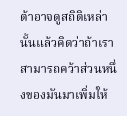ต้าอาจดูสถิติเหล่านั้นแล้วคิดว่าถ้าเราสามารถคว้าส่วนหนึ่งของมันมาเพิ่มให้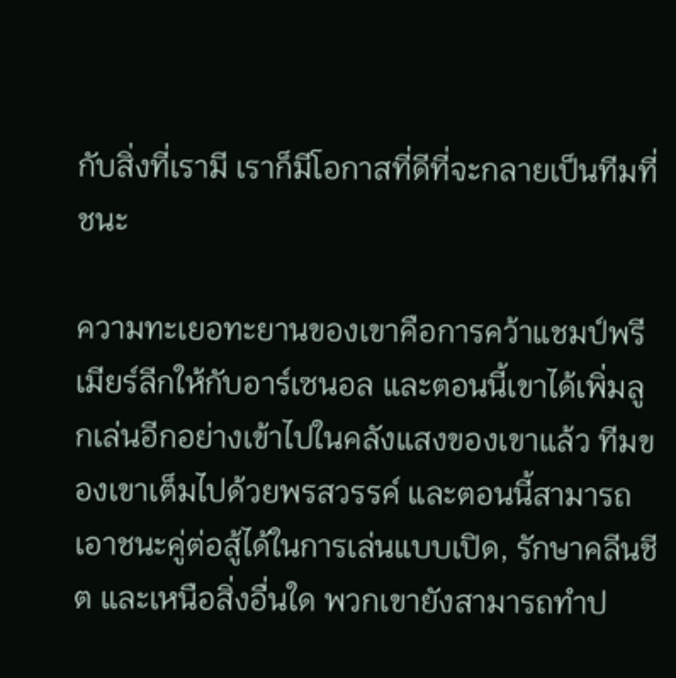กับสิ่งที่เรามี เราก็มีโอกาสที่ดีที่จะกลายเป็นทีมที่ชนะ

ความทะเยอทะยานของเขาคือการคว้าแชมป์พรีเมียร์ลีกให้กับอาร์เซนอล และตอนนี้เขาได้เพิ่มลูกเล่นอีกอย่างเข้าไปในคลังแสงของเขาแล้ว ทีมของเขาเต็มไปด้วยพรสวรรค์ และตอนนี้สามารถเอาชนะคู่ต่อสู้ได้ในการเล่นแบบเปิด, รักษาคลีนชีต และเหนือสิ่งอื่นใด พวกเขายังสามารถทำป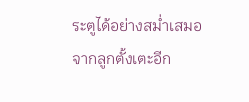ระตูได้อย่างสม่ำเสมอจากลูกตั้งเตะอีก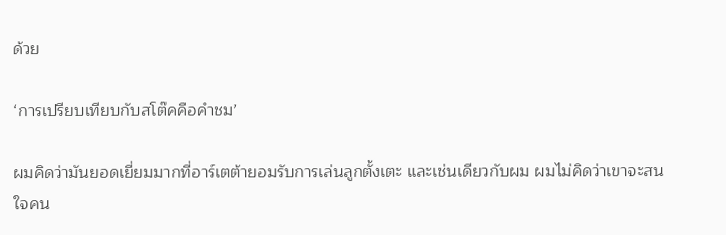ด้วย

‘การเปรียบเทียบกับสโต๊คคือคำชม’

ผมคิดว่ามันยอดเยี่ยมมากที่อาร์เตต้ายอมรับการเล่นลูกตั้งเตะ และเช่นเดียวกับผม ผมไม่คิดว่าเขาจะสนใจคน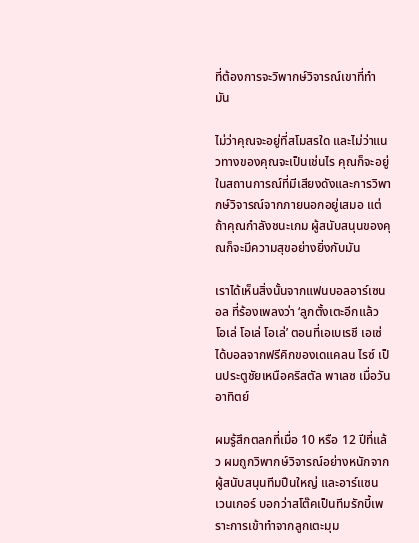ที่ต้องการจะวิพากษ์วิจารณ์เขาที่ทำมัน

ไม่ว่าคุณจะอยู่ที่สโมสรใด และไม่ว่าแนวทางของคุณจะเป็นเช่นไร คุณก็จะอยู่ในสถานการณ์ที่มีเสียงดังและการวิพากษ์วิจารณ์จากภายนอกอยู่เสมอ แต่ถ้าคุณกำลังชนะเกม ผู้สนับสนุนของคุณก็จะมีความสุขอย่างยิ่งกับมัน

เราได้เห็นสิ่งนั้นจากแฟนบอลอาร์เซนอล ที่ร้องเพลงว่า ‘ลูกตั้งเตะอีกแล้ว โอเล่ โอเล่ โอเล่’ ตอนที่เอเบเรชี เอเซ่ ได้บอลจากฟรีคิกของเดแคลน ไรซ์ เป็นประตูชัยเหนือคริสตัล พาเลซ เมื่อวันอาทิตย์

ผมรู้สึกตลกที่เมื่อ 10 หรือ 12 ปีที่แล้ว ผมถูกวิพากษ์วิจารณ์อย่างหนักจากผู้สนับสนุนทีมปืนใหญ่ และอาร์แซน เวนเกอร์ บอกว่าสโต๊คเป็นทีมรักบี้เพราะการเข้าทำจากลูกเตะมุม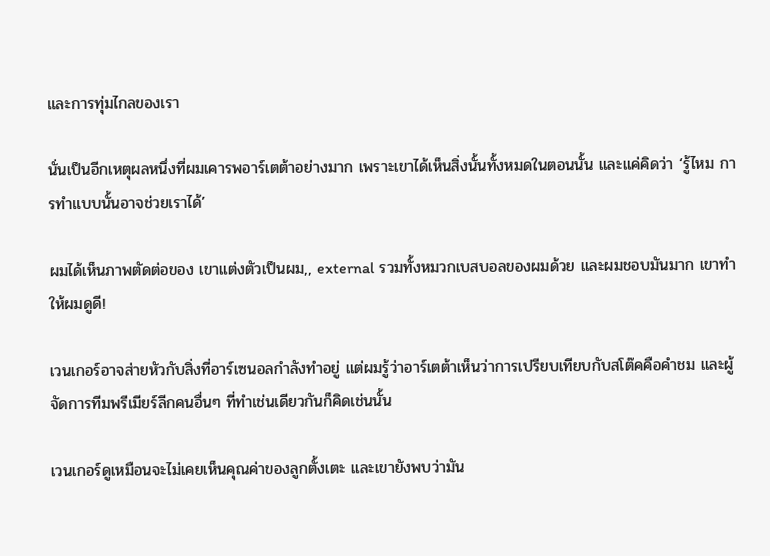และการทุ่มไกลของเรา

นั่นเป็นอีกเหตุผลหนึ่งที่ผมเคารพอาร์เตต้าอย่างมาก เพราะเขาได้เห็นสิ่งนั้นทั้งหมดในตอนนั้น และแค่คิดว่า ‘รู้ไหม การทำแบบนั้นอาจช่วยเราได้’

ผมได้เห็นภาพตัดต่อของ เขาแต่งตัวเป็นผม,, external รวมทั้งหมวกเบสบอลของผมด้วย และผมชอบมันมาก เขาทำให้ผมดูดี!

เวนเกอร์อาจส่ายหัวกับสิ่งที่อาร์เซนอลกำลังทำอยู่ แต่ผมรู้ว่าอาร์เตต้าเห็นว่าการเปรียบเทียบกับสโต๊คคือคำชม และผู้จัดการทีมพรีเมียร์ลีกคนอื่นๆ ที่ทำเช่นเดียวกันก็คิดเช่นนั้น

เวนเกอร์ดูเหมือนจะไม่เคยเห็นคุณค่าของลูกตั้งเตะ และเขายังพบว่ามัน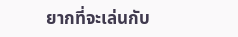ยากที่จะเล่นกับ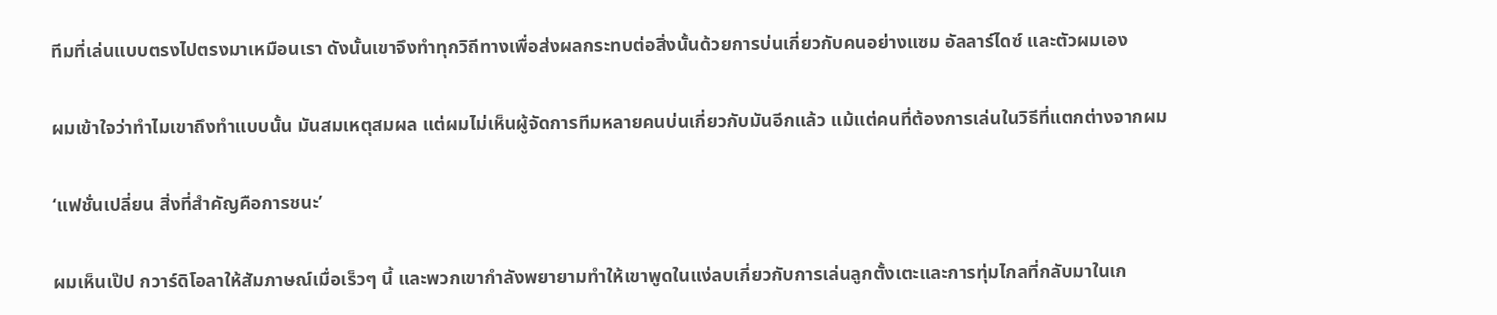ทีมที่เล่นแบบตรงไปตรงมาเหมือนเรา ดังนั้นเขาจึงทำทุกวิถีทางเพื่อส่งผลกระทบต่อสิ่งนั้นด้วยการบ่นเกี่ยวกับคนอย่างแซม อัลลาร์ไดซ์ และตัวผมเอง

ผมเข้าใจว่าทำไมเขาถึงทำแบบนั้น มันสมเหตุสมผล แต่ผมไม่เห็นผู้จัดการทีมหลายคนบ่นเกี่ยวกับมันอีกแล้ว แม้แต่คนที่ต้องการเล่นในวิธีที่แตกต่างจากผม

‘แฟชั่นเปลี่ยน สิ่งที่สำคัญคือการชนะ’

ผมเห็นเป๊ป กวาร์ดิโอลาให้สัมภาษณ์เมื่อเร็วๆ นี้ และพวกเขากำลังพยายามทำให้เขาพูดในแง่ลบเกี่ยวกับการเล่นลูกตั้งเตะและการทุ่มไกลที่กลับมาในเก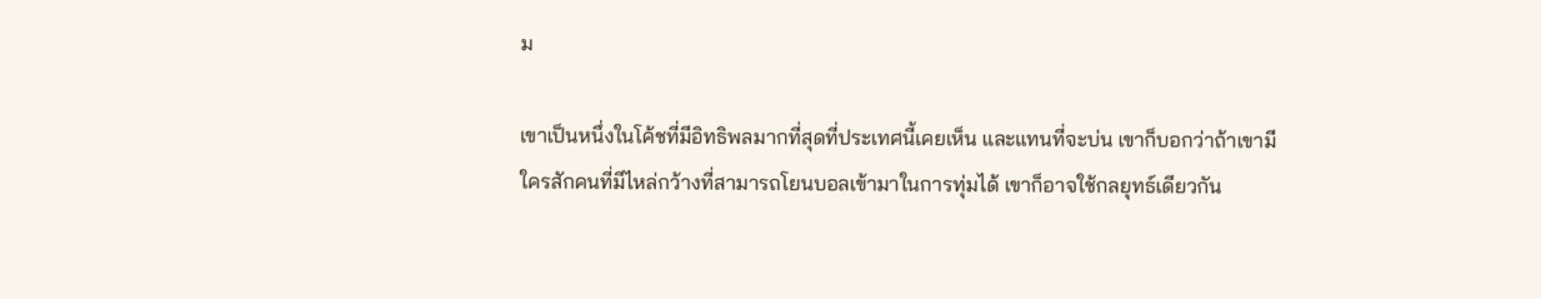ม

เขาเป็นหนึ่งในโค้ชที่มีอิทธิพลมากที่สุดที่ประเทศนี้เคยเห็น และแทนที่จะบ่น เขาก็บอกว่าถ้าเขามีใครสักคนที่มีไหล่กว้างที่สามารถโยนบอลเข้ามาในการทุ่มได้ เขาก็อาจใช้กลยุทธ์เดียวกัน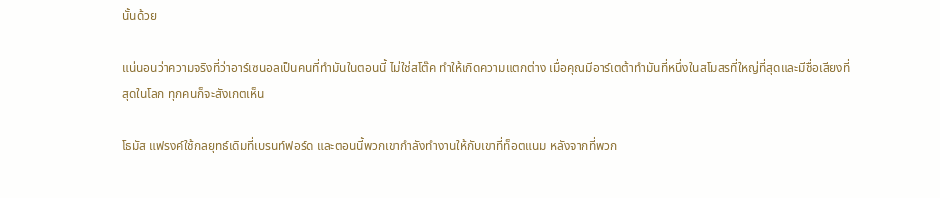นั้นด้วย

แน่นอนว่าความจริงที่ว่าอาร์เซนอลเป็นคนที่ทำมันในตอนนี้ ไม่ใช่สโต๊ค ทำให้เกิดความแตกต่าง เมื่อคุณมีอาร์เตต้าทำมันที่หนึ่งในสโมสรที่ใหญ่ที่สุดและมีชื่อเสียงที่สุดในโลก ทุกคนก็จะสังเกตเห็น

โธมัส แฟรงค์ใช้กลยุทธ์เดิมที่เบรนท์ฟอร์ด และตอนนี้พวกเขากำลังทำงานให้กับเขาที่ท็อตแนม หลังจากที่พวก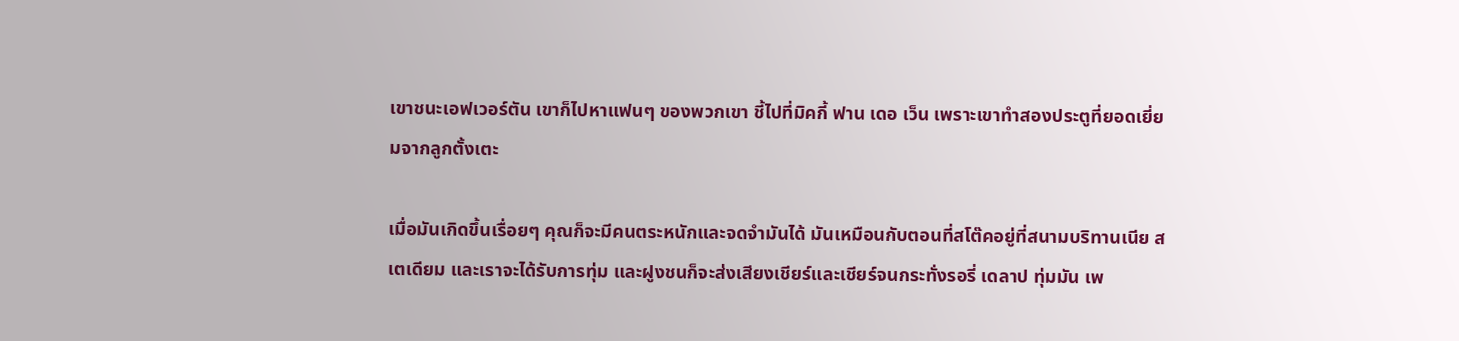เขาชนะเอฟเวอร์ตัน เขาก็ไปหาแฟนๆ ของพวกเขา ชี้ไปที่มิคกี้ ฟาน เดอ เว็น เพราะเขาทำสองประตูที่ยอดเยี่ยมจากลูกตั้งเตะ

เมื่อมันเกิดขึ้นเรื่อยๆ คุณก็จะมีคนตระหนักและจดจำมันได้ มันเหมือนกับตอนที่สโต๊คอยู่ที่สนามบริทานเนีย สเตเดียม และเราจะได้รับการทุ่ม และฝูงชนก็จะส่งเสียงเชียร์และเชียร์จนกระทั่งรอรี่ เดลาป ทุ่มมัน เพ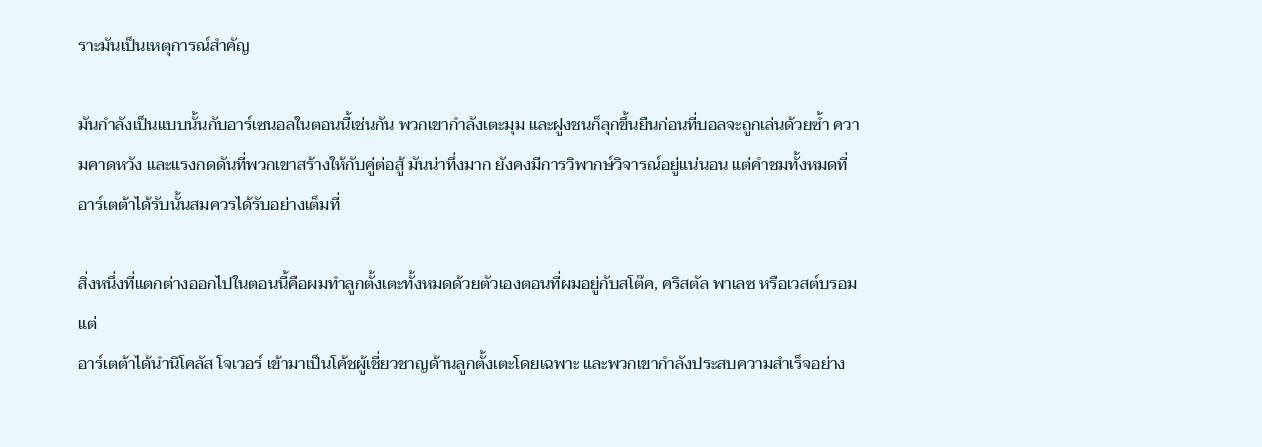ราะมันเป็นเหตุการณ์สำคัญ

มันกำลังเป็นแบบนั้นกับอาร์เซนอลในตอนนี้เช่นกัน พวกเขากำลังเตะมุม และฝูงชนก็ลุกขึ้นยืนก่อนที่บอลจะถูกเล่นด้วยซ้ำ ความคาดหวัง และแรงกดดันที่พวกเขาสร้างให้กับคู่ต่อสู้ มันน่าทึ่งมาก ยังคงมีการวิพากษ์วิจารณ์อยู่แน่นอน แต่คำชมทั้งหมดที่อาร์เตต้าได้รับนั้นสมควรได้รับอย่างเต็มที่

สิ่งหนึ่งที่แตกต่างออกไปในตอนนี้คือผมทำลูกตั้งเตะทั้งหมดด้วยตัวเองตอนที่ผมอยู่กับสโต๊ค, คริสตัล พาเลซ หรือเวสต์บรอม แต่
อาร์เตต้าได้นำนิโคลัส โจเวอร์ เข้ามาเป็นโค้ชผู้เชี่ยวชาญด้านลูกตั้งเตะโดยเฉพาะ และพวกเขากำลังประสบความสำเร็จอย่าง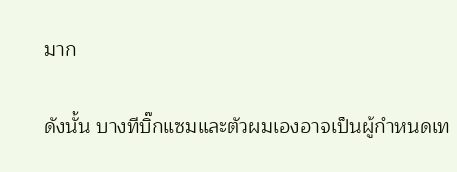มาก

ดังนั้น บางทีบิ๊กแซมและตัวผมเองอาจเป็นผู้กำหนดเท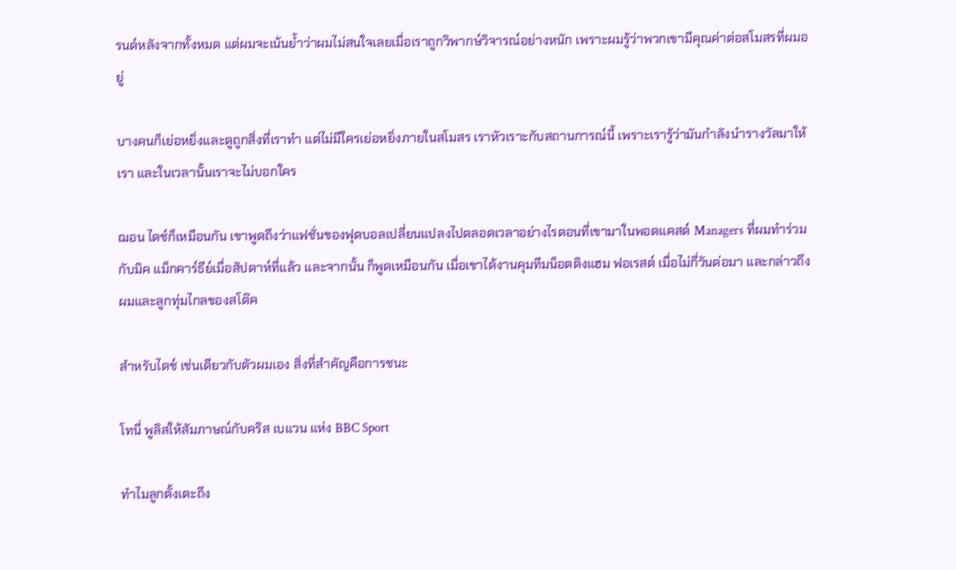รนด์หลังจากทั้งหมด แต่ผมจะเน้นย้ำว่าผมไม่สนใจเลยเมื่อเราถูกวิพากษ์วิจารณ์อย่างหนัก เพราะผมรู้ว่าพวกเขามีคุณค่าต่อสโมสรที่ผมอยู่

บางคนก็เย่อหยิ่งและดูถูกสิ่งที่เราทำ แต่ไม่มีใครเย่อหยิ่งภายในสโมสร เราหัวเราะกับสถานการณ์นี้ เพราะเรารู้ว่ามันกำลังนำรางวัลมาให้เรา และในเวลานั้นเราจะไม่บอกใคร

ฌอน ไดช์ก็เหมือนกัน เขาพูดถึงว่าแฟชั่นของฟุตบอลเปลี่ยนแปลงไปตลอดเวลาอย่างไรตอนที่เขามาในพอดแคสต์ Managers ที่ผมทำร่วมกับมิค แม็กคาร์ธีย์เมื่อสัปดาห์ที่แล้ว และจากนั้น ก็พูดเหมือนกัน เมื่อเขาได้งานคุมทีมน็อตติงแฮม ฟอเรสต์ เมื่อไม่กี่วันต่อมา และกล่าวถึงผมและลูกทุ่มไกลของสโต๊ค

สำหรับไดช์ เช่นเดียวกับตัวผมเอง สิ่งที่สำคัญคือการชนะ

โทนี่ พูลิสให้สัมภาษณ์กับคริส เบแวน แห่ง BBC Sport

ทำไมลูกตั้งเตะถึง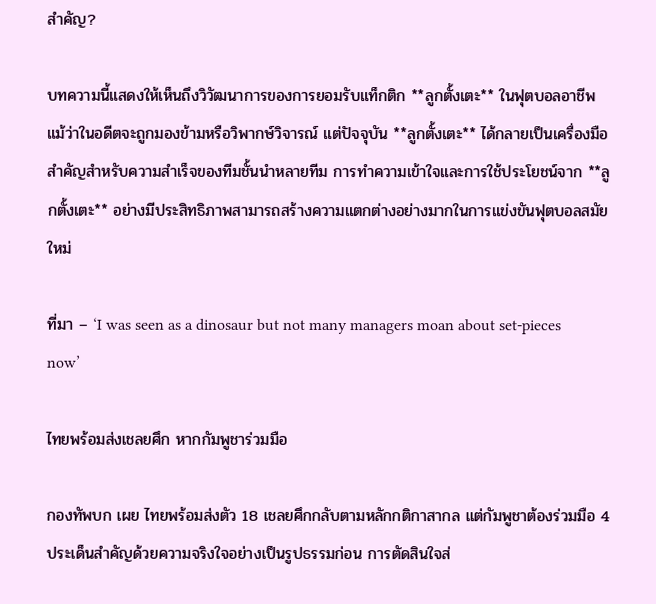สำคัญ?

บทความนี้แสดงให้เห็นถึงวิวัฒนาการของการยอมรับแท็กติก **ลูกตั้งเตะ** ในฟุตบอลอาชีพ แม้ว่าในอดีตจะถูกมองข้ามหรือวิพากษ์วิจารณ์ แต่ปัจจุบัน **ลูกตั้งเตะ** ได้กลายเป็นเครื่องมือสำคัญสำหรับความสำเร็จของทีมชั้นนำหลายทีม การทำความเข้าใจและการใช้ประโยชน์จาก **ลูกตั้งเตะ** อย่างมีประสิทธิภาพสามารถสร้างความแตกต่างอย่างมากในการแข่งขันฟุตบอลสมัยใหม่

ที่มา – ‘I was seen as a dinosaur but not many managers moan about set-pieces now’

ไทยพร้อมส่งเชลยศึก หากกัมพูชาร่วมมือ

กองทัพบก เผย ไทยพร้อมส่งตัว 18 เชลยศึกกลับตามหลักกติกาสากล แต่กัมพูชาต้องร่วมมือ 4 ประเด็นสำคัญด้วยความจริงใจอย่างเป็นรูปธรรมก่อน การตัดสินใจส่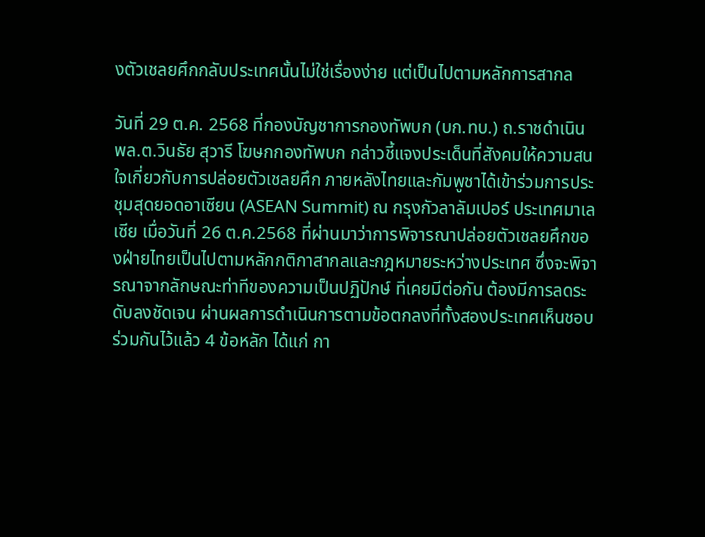งตัวเชลยศึกกลับประเทศนั้นไม่ใช่เรื่องง่าย แต่เป็นไปตามหลักการสากล

วันที่ 29 ต.ค. 2568 ที่กองบัญชาการกองทัพบก (บก.ทบ.) ถ.ราชดำเนิน พล.ต.วินธัย สุวารี โฆษกกองทัพบก กล่าวชี้แจงประเด็นที่สังคมให้ความสนใจเกี่ยวกับการปล่อยตัวเชลยศึก ภายหลังไทยและกัมพูชาได้เข้าร่วมการประชุมสุดยอดอาเซียน (ASEAN Summit) ณ กรุงกัวลาลัมเปอร์ ประเทศมาเลเซีย เมื่อวันที่ 26 ต.ค.2568 ที่ผ่านมาว่าการพิจารณาปล่อยตัวเชลยศึกของฝ่ายไทยเป็นไปตามหลักกติกาสากลและกฎหมายระหว่างประเทศ ซึ่งจะพิจารณาจากลักษณะท่าทีของความเป็นปฏิปักษ์ ที่เคยมีต่อกัน ต้องมีการลดระดับลงชัดเจน ผ่านผลการดำเนินการตามข้อตกลงที่ทั้งสองประเทศเห็นชอบร่วมกันไว้แล้ว 4 ข้อหลัก ได้แก่ กา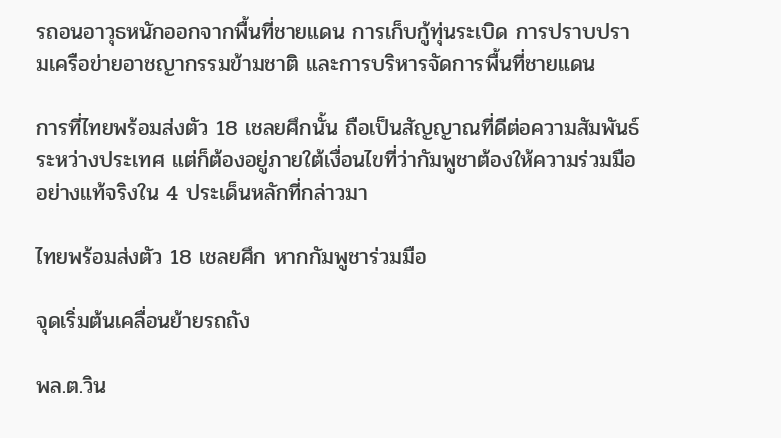รถอนอาวุธหนักออกจากพื้นที่ชายแดน การเก็บกู้ทุ่นระเบิด การปราบปรามเครือข่ายอาชญากรรมข้ามชาติ และการบริหารจัดการพื้นที่ชายแดน

การที่ไทยพร้อมส่งตัว 18 เชลยศึกนั้น ถือเป็นสัญญาณที่ดีต่อความสัมพันธ์ระหว่างประเทศ แต่ก็ต้องอยู่ภายใต้เงื่อนไขที่ว่ากัมพูชาต้องให้ความร่วมมืออย่างแท้จริงใน 4 ประเด็นหลักที่กล่าวมา

ไทยพร้อมส่งตัว 18 เชลยศึก หากกัมพูชาร่วมมือ

จุดเริ่มต้นเคลื่อนย้ายรถถัง

พล.ต.วิน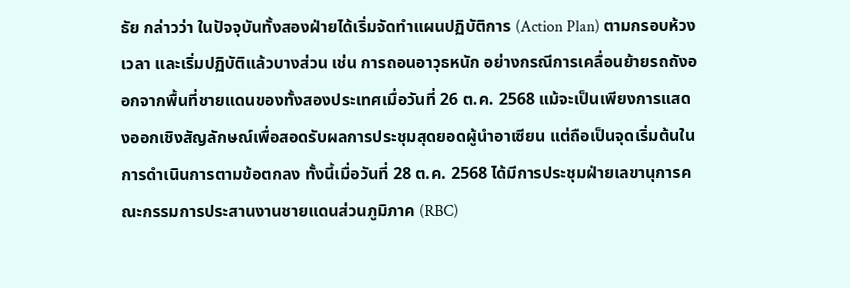ธัย กล่าวว่า ในปัจจุบันทั้งสองฝ่ายได้เริ่มจัดทำแผนปฏิบัติการ (Action Plan) ตามกรอบห้วงเวลา และเริ่มปฏิบัติแล้วบางส่วน เช่น การถอนอาวุธหนัก อย่างกรณีการเคลื่อนย้ายรถถังออกจากพื้นที่ชายแดนของทั้งสองประเทศเมื่อวันที่ 26 ต.ค. 2568 แม้จะเป็นเพียงการแสดงออกเชิงสัญลักษณ์เพื่อสอดรับผลการประชุมสุดยอดผู้นำอาเซียน แต่ถือเป็นจุดเริ่มต้นในการดำเนินการตามข้อตกลง ทั้งนี้เมื่อวันที่ 28 ต.ค. 2568 ได้มีการประชุมฝ่ายเลขานุการคณะกรรมการประสานงานชายแดนส่วนภูมิภาค (RBC)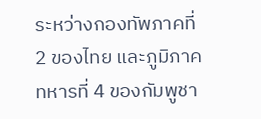ระหว่างกองทัพภาคที่ 2 ของไทย และภูมิภาคทหารที่ 4 ของกัมพูชา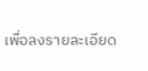เพื่อลงรายละเอียด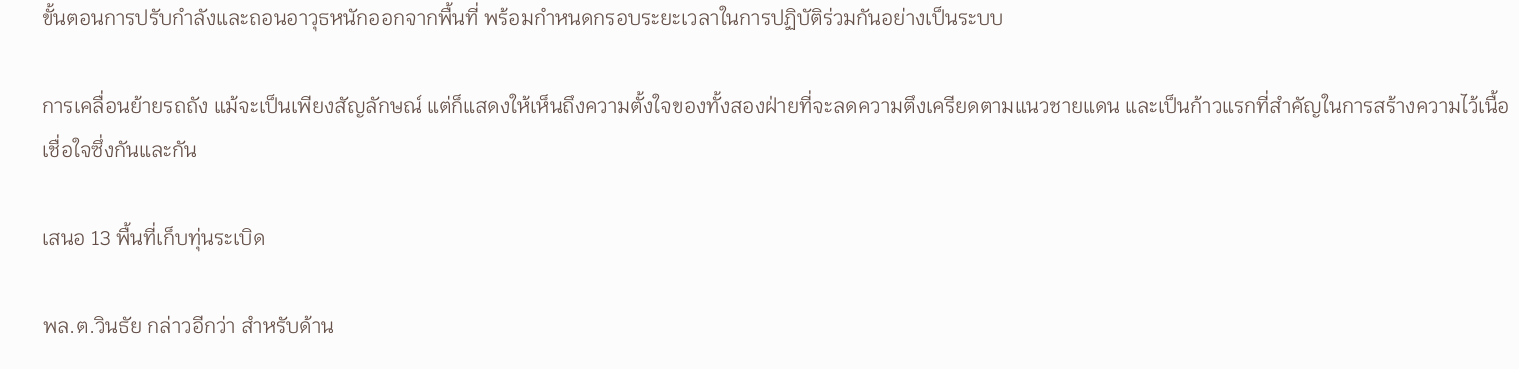ขั้นตอนการปรับกำลังและถอนอาวุธหนักออกจากพื้นที่ พร้อมกำหนดกรอบระยะเวลาในการปฏิบัติร่วมกันอย่างเป็นระบบ

การเคลื่อนย้ายรถถัง แม้จะเป็นเพียงสัญลักษณ์ แต่ก็แสดงให้เห็นถึงความตั้งใจของทั้งสองฝ่ายที่จะลดความตึงเครียดตามแนวชายแดน และเป็นก้าวแรกที่สำคัญในการสร้างความไว้เนื้อเชื่อใจซึ่งกันและกัน

เสนอ 13 พื้นที่เก็บทุ่นระเบิด

พล.ต.วินธัย กล่าวอีกว่า สำหรับด้าน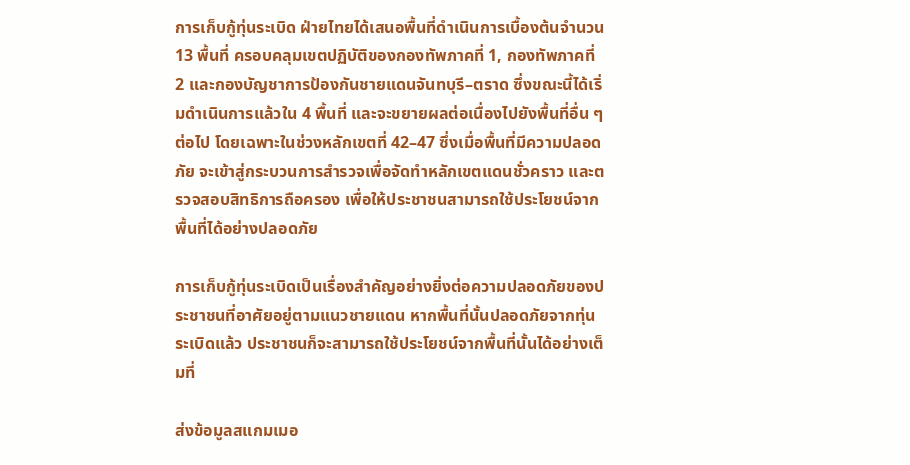การเก็บกู้ทุ่นระเบิด ฝ่ายไทยได้เสนอพื้นที่ดำเนินการเบื้องต้นจำนวน 13 พื้นที่ ครอบคลุมเขตปฏิบัติของกองทัพภาคที่ 1, กองทัพภาคที่ 2 และกองบัญชาการป้องกันชายแดนจันทบุรี–ตราด ซึ่งขณะนี้ได้เริ่มดำเนินการแล้วใน 4 พื้นที่ และจะขยายผลต่อเนื่องไปยังพื้นที่อื่น ๆ ต่อไป โดยเฉพาะในช่วงหลักเขตที่ 42–47 ซึ่งเมื่อพื้นที่มีความปลอดภัย จะเข้าสู่กระบวนการสำรวจเพื่อจัดทำหลักเขตแดนชั่วคราว และตรวจสอบสิทธิการถือครอง เพื่อให้ประชาชนสามารถใช้ประโยชน์จากพื้นที่ได้อย่างปลอดภัย

การเก็บกู้ทุ่นระเบิดเป็นเรื่องสำคัญอย่างยิ่งต่อความปลอดภัยของประชาชนที่อาศัยอยู่ตามแนวชายแดน หากพื้นที่นั้นปลอดภัยจากทุ่นระเบิดแล้ว ประชาชนก็จะสามารถใช้ประโยชน์จากพื้นที่นั้นได้อย่างเต็มที่

ส่งข้อมูลสแกมเมอ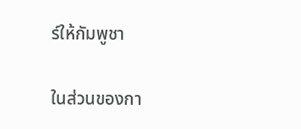ร์ให้กัมพูชา

ในส่วนของกา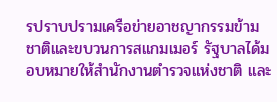รปราบปรามเครือข่ายอาชญากรรมข้ามชาติและขบวนการสแกมเมอร์ รัฐบาลได้มอบหมายให้สำนักงานตำรวจแห่งชาติ และ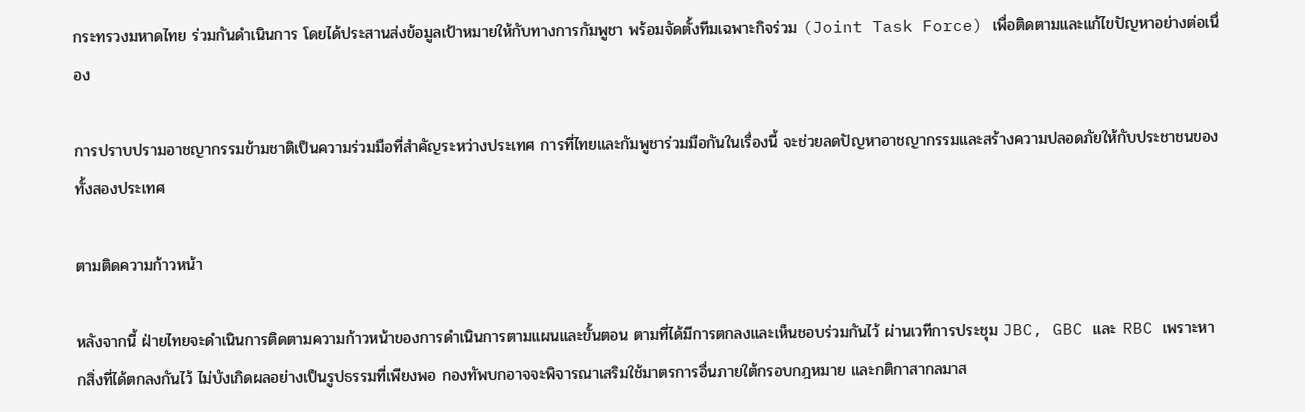กระทรวงมหาดไทย ร่วมกันดำเนินการ โดยได้ประสานส่งข้อมูลเป้าหมายให้กับทางการกัมพูชา พร้อมจัดตั้งทีมเฉพาะกิจร่วม (Joint Task Force) เพื่อติดตามและแก้ไขปัญหาอย่างต่อเนื่อง

การปราบปรามอาชญากรรมข้ามชาติเป็นความร่วมมือที่สำคัญระหว่างประเทศ การที่ไทยและกัมพูชาร่วมมือกันในเรื่องนี้ จะช่วยลดปัญหาอาชญากรรมและสร้างความปลอดภัยให้กับประชาชนของทั้งสองประเทศ

ตามติดความก้าวหน้า

หลังจากนี้ ฝ่ายไทยจะดำเนินการติดตามความก้าวหน้าของการดำเนินการตามแผนและขั้นตอน ตามที่ได้มีการตกลงและเห็นชอบร่วมกันไว้ ผ่านเวทีการประชุม JBC, GBC และ RBC เพราะหากสิ่งที่ได้ตกลงกันไว้ ไม่บังเกิดผลอย่างเป็นรูปธรรมที่เพียงพอ กองทัพบกอาจจะพิจารณาเสริมใช้มาตรการอื่นภายใต้กรอบกฎหมาย และกติกาสากลมาส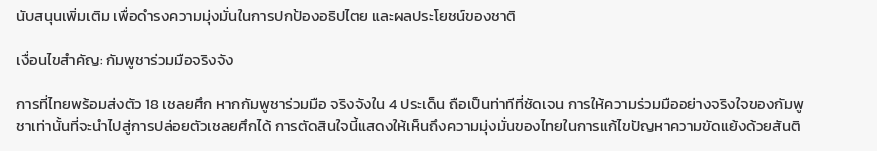นับสนุนเพิ่มเติม เพื่อดำรงความมุ่งมั่นในการปกป้องอธิปไตย และผลประโยชน์ของชาติ

เงื่อนไขสำคัญ: กัมพูชาร่วมมือจริงจัง

การที่ไทยพร้อมส่งตัว 18 เชลยศึก หากกัมพูชาร่วมมือ จริงจังใน 4 ประเด็น ถือเป็นท่าทีที่ชัดเจน การให้ความร่วมมืออย่างจริงใจของกัมพูชาเท่านั้นที่จะนำไปสู่การปล่อยตัวเชลยศึกได้ การตัดสินใจนี้แสดงให้เห็นถึงความมุ่งมั่นของไทยในการแก้ไขปัญหาความขัดแย้งด้วยสันติ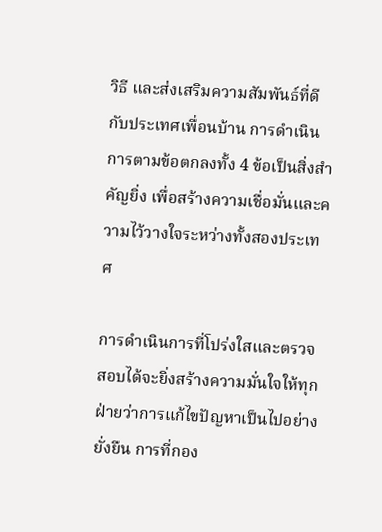วิธี และส่งเสริมความสัมพันธ์ที่ดีกับประเทศเพื่อนบ้าน การดำเนินการตามข้อตกลงทั้ง 4 ข้อเป็นสิ่งสำคัญยิ่ง เพื่อสร้างความเชื่อมั่นและความไว้วางใจระหว่างทั้งสองประเทศ

การดำเนินการที่โปร่งใสและตรวจสอบได้จะยิ่งสร้างความมั่นใจให้ทุกฝ่ายว่าการแก้ไขปัญหาเป็นไปอย่างยั่งยืน การที่กอง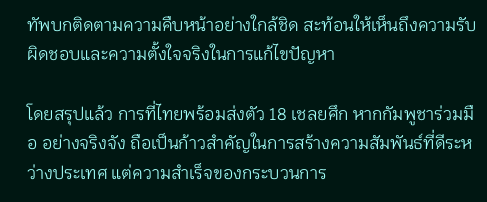ทัพบกติดตามความคืบหน้าอย่างใกล้ชิด สะท้อนให้เห็นถึงความรับผิดชอบและความตั้งใจจริงในการแก้ไขปัญหา

โดยสรุปแล้ว การที่ไทยพร้อมส่งตัว 18 เชลยศึก หากกัมพูชาร่วมมือ อย่างจริงจัง ถือเป็นก้าวสำคัญในการสร้างความสัมพันธ์ที่ดีระหว่างประเทศ แต่ความสำเร็จของกระบวนการ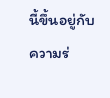นี้ขึ้นอยู่กับความร่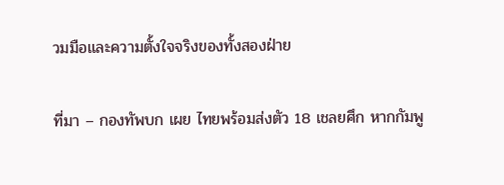วมมือและความตั้งใจจริงของทั้งสองฝ่าย

ที่มา – กองทัพบก เผย ไทยพร้อมส่งตัว 18 เชลยศึก หากกัมพู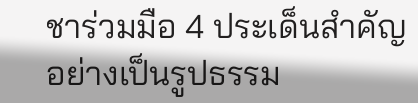ชาร่วมมือ 4 ประเด็นสำคัญอย่างเป็นรูปธรรม